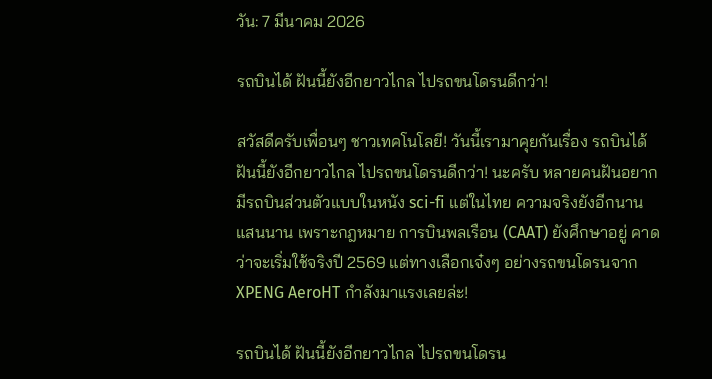วัน: 7 มีนาคม 2026

รถบินได้ ฝันนี้ยังอีกยาวไกล ไปรถขนโดรนดีกว่า!

สวัสดีครับเพื่อนๆ ชาวเทคโนโลยี! วันนี้เรามาคุยกันเรื่อง รถบินได้ ฝันนี้ยังอีกยาวไกล ไปรถขนโดรนดีกว่า! นะครับ หลายคนฝันอยากมีรถบินส่วนตัวแบบในหนัง sci-fi แต่ในไทย ความจริงยังอีกนานแสนนาน เพราะกฎหมาย การบินพลเรือน (CAAT) ยังศึกษาอยู่ คาดว่าจะเริ่มใช้จริงปี 2569 แต่ทางเลือกเจ๋งๆ อย่างรถขนโดรนจาก XPENG AeroHT กำลังมาแรงเลยล่ะ!

รถบินได้ ฝันนี้ยังอีกยาวไกล ไปรถขนโดรน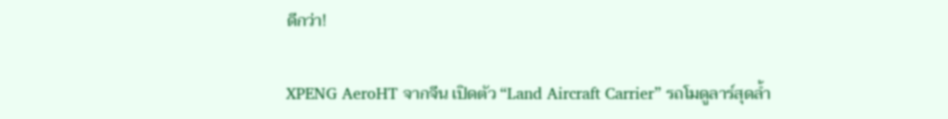ดีกว่า!

XPENG AeroHT จากจีน เปิดตัว “Land Aircraft Carrier” รถโมดูลาร์สุดล้ำ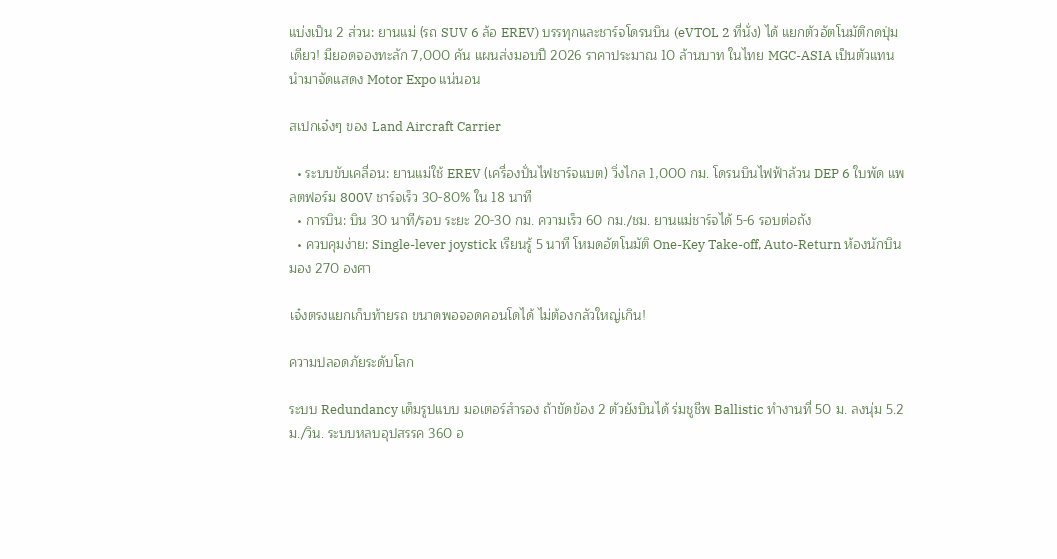แบ่งเป็น 2 ส่วน: ยานแม่ (รถ SUV 6 ล้อ EREV) บรรทุกและชาร์จโดรนบิน (eVTOL 2 ที่นั่ง) ได้ แยกตัวอัตโนมัติกดปุ่มเดียว! มียอดจองทะลัก 7,000 คัน แผนส่งมอบปี 2026 ราคาประมาณ 10 ล้านบาท ในไทย MGC-ASIA เป็นตัวแทน นำมาจัดแสดง Motor Expo แน่นอน

สเปกเจ๋งๆ ของ Land Aircraft Carrier

  • ระบบขับเคลื่อน: ยานแม่ใช้ EREV (เครื่องปั่นไฟชาร์จแบต) วิ่งไกล 1,000 กม. โดรนบินไฟฟ้าล้วน DEP 6 ใบพัด แพลตฟอร์ม 800V ชาร์จเร็ว 30-80% ใน 18 นาที
  • การบิน: บิน 30 นาที/รอบ ระยะ 20-30 กม. ความเร็ว 60 กม./ชม. ยานแม่ชาร์จได้ 5-6 รอบต่อถัง
  • ควบคุมง่าย: Single-lever joystick เรียนรู้ 5 นาที โหมดอัตโนมัติ One-Key Take-off, Auto-Return ห้องนักบินมอง 270 องศา

เจ๋งตรงแยกเก็บท้ายรถ ขนาดพอจอดคอนโดได้ ไม่ต้องกลัวใหญ่เกิน!

ความปลอดภัยระดับโลก

ระบบ Redundancy เต็มรูปแบบ มอเตอร์สำรอง ถ้าขัดข้อง 2 ตัวยังบินได้ ร่มชูชีพ Ballistic ทำงานที่ 50 ม. ลงนุ่ม 5.2 ม./วิน. ระบบหลบอุปสรรค 360 อ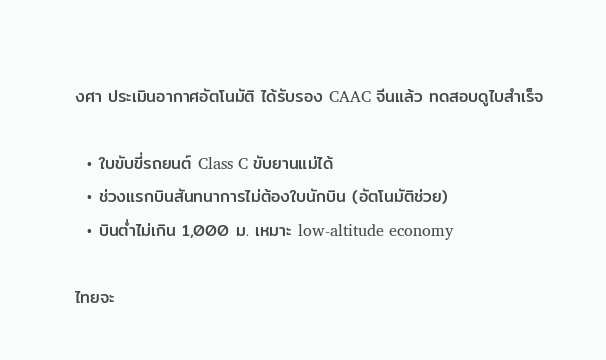งศา ประเมินอากาศอัตโนมัติ ได้รับรอง CAAC จีนแล้ว ทดสอบดูไบสำเร็จ

  • ใบขับขี่รถยนต์ Class C ขับยานแม่ได้
  • ช่วงแรกบินสันทนาการไม่ต้องใบนักบิน (อัตโนมัติช่วย)
  • บินต่ำไม่เกิน 1,000 ม. เหมาะ low-altitude economy

ไทยจะ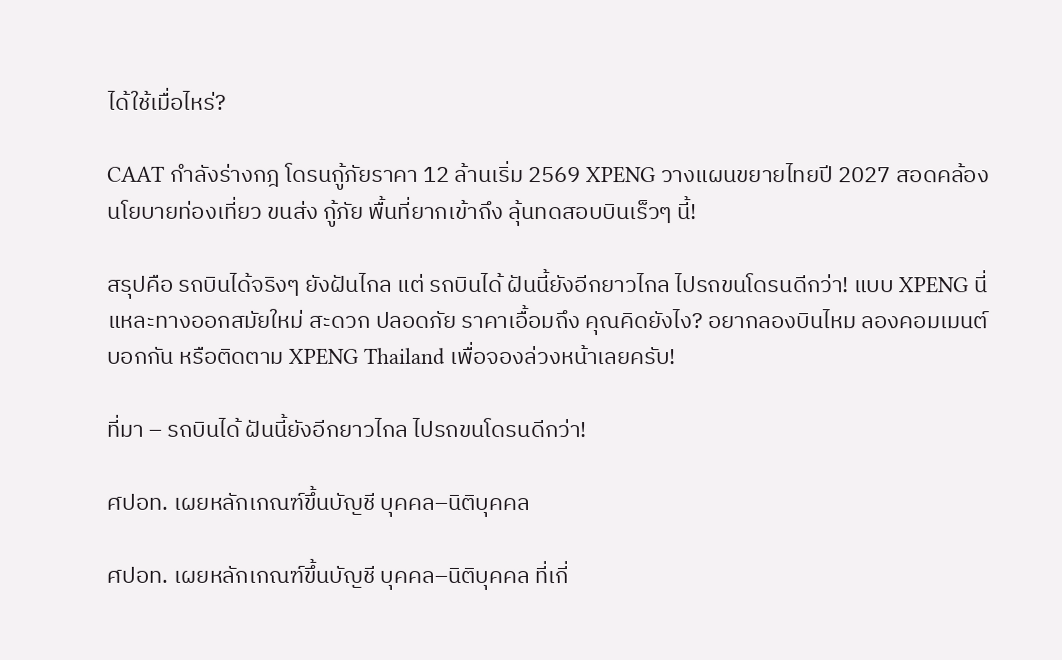ได้ใช้เมื่อไหร่?

CAAT กำลังร่างกฎ โดรนกู้ภัยราคา 12 ล้านเริ่ม 2569 XPENG วางแผนขยายไทยปี 2027 สอดคล้องนโยบายท่องเที่ยว ขนส่ง กู้ภัย พื้นที่ยากเข้าถึง ลุ้นทดสอบบินเร็วๆ นี้!

สรุปคือ รถบินได้จริงๆ ยังฝันไกล แต่ รถบินได้ ฝันนี้ยังอีกยาวไกล ไปรถขนโดรนดีกว่า! แบบ XPENG นี่แหละทางออกสมัยใหม่ สะดวก ปลอดภัย ราคาเอื้อมถึง คุณคิดยังไง? อยากลองบินไหม ลองคอมเมนต์บอกกัน หรือติดตาม XPENG Thailand เพื่อจองล่วงหน้าเลยครับ!

ที่มา – รถบินได้ ฝันนี้ยังอีกยาวไกล ไปรถขนโดรนดีกว่า!

ศปอท. เผยหลักเกณฑ์ขึ้นบัญชี บุคคล–นิติบุคคล

ศปอท. เผยหลักเกณฑ์ขึ้นบัญชี บุคคล–นิติบุคคล ที่เกี่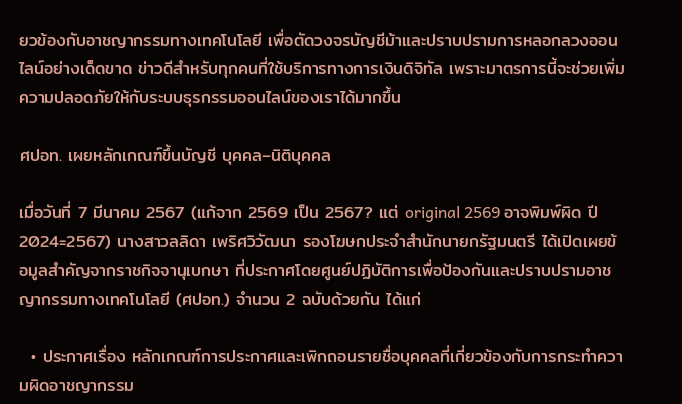ยวข้องกับอาชญากรรมทางเทคโนโลยี เพื่อตัดวงจรบัญชีม้าและปราบปรามการหลอกลวงออนไลน์อย่างเด็ดขาด ข่าวดีสำหรับทุกคนที่ใช้บริการทางการเงินดิจิทัล เพราะมาตรการนี้จะช่วยเพิ่มความปลอดภัยให้กับระบบธุรกรรมออนไลน์ของเราได้มากขึ้น

ศปอท. เผยหลักเกณฑ์ขึ้นบัญชี บุคคล–นิติบุคคล

เมื่อวันที่ 7 มีนาคม 2567 (แก้จาก 2569 เป็น 2567? แต่ original 2569 อาจพิมพ์ผิด ปี 2024=2567) นางสาวลลิดา เพริศวิวัฒนา รองโฆษกประจำสำนักนายกรัฐมนตรี ได้เปิดเผยข้อมูลสำคัญจากราชกิจจานุเบกษา ที่ประกาศโดยศูนย์ปฏิบัติการเพื่อป้องกันและปราบปรามอาชญากรรมทางเทคโนโลยี (ศปอท.) จำนวน 2 ฉบับด้วยกัน ได้แก่

  • ประกาศเรื่อง หลักเกณฑ์การประกาศและเพิกถอนรายชื่อบุคคลที่เกี่ยวข้องกับการกระทำความผิดอาชญากรรม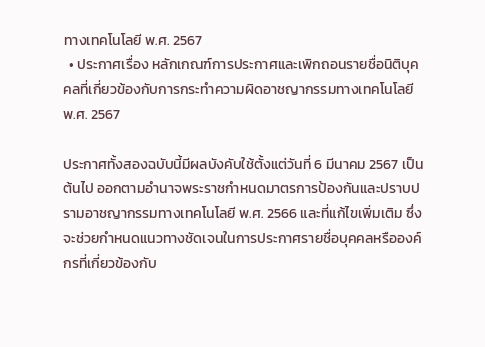ทางเทคโนโลยี พ.ศ. 2567
  • ประกาศเรื่อง หลักเกณฑ์การประกาศและเพิกถอนรายชื่อนิติบุคคลที่เกี่ยวข้องกับการกระทำความผิดอาชญากรรมทางเทคโนโลยี พ.ศ. 2567

ประกาศทั้งสองฉบับนี้มีผลบังคับใช้ตั้งแต่วันที่ 6 มีนาคม 2567 เป็นต้นไป ออกตามอำนาจพระราชกำหนดมาตรการป้องกันและปราบปรามอาชญากรรมทางเทคโนโลยี พ.ศ. 2566 และที่แก้ไขเพิ่มเติม ซึ่งจะช่วยกำหนดแนวทางชัดเจนในการประกาศรายชื่อบุคคลหรือองค์กรที่เกี่ยวข้องกับ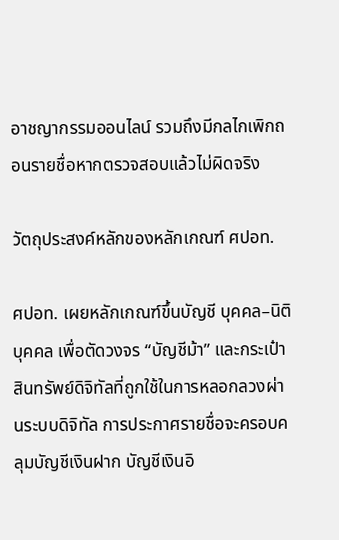อาชญากรรมออนไลน์ รวมถึงมีกลไกเพิกถอนรายชื่อหากตรวจสอบแล้วไม่ผิดจริง

วัตถุประสงค์หลักของหลักเกณฑ์ ศปอท.

ศปอท. เผยหลักเกณฑ์ขึ้นบัญชี บุคคล–นิติบุคคล เพื่อตัดวงจร “บัญชีม้า” และกระเป๋าสินทรัพย์ดิจิทัลที่ถูกใช้ในการหลอกลวงผ่านระบบดิจิทัล การประกาศรายชื่อจะครอบคลุมบัญชีเงินฝาก บัญชีเงินอิ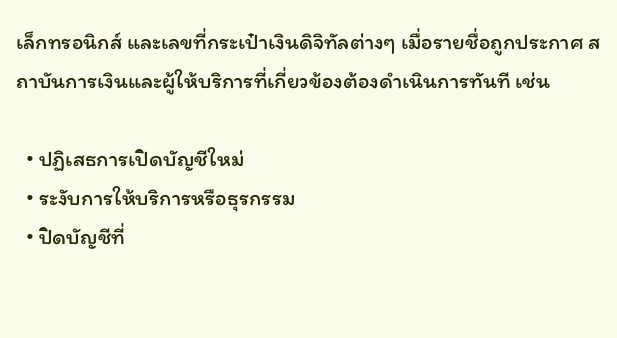เล็กทรอนิกส์ และเลขที่กระเป๋าเงินดิจิทัลต่างๆ เมื่อรายชื่อถูกประกาศ สถาบันการเงินและผู้ให้บริการที่เกี่ยวข้องต้องดำเนินการทันที เช่น

  • ปฏิเสธการเปิดบัญชีใหม่
  • ระงับการให้บริการหรือธุรกรรม
  • ปิดบัญชีที่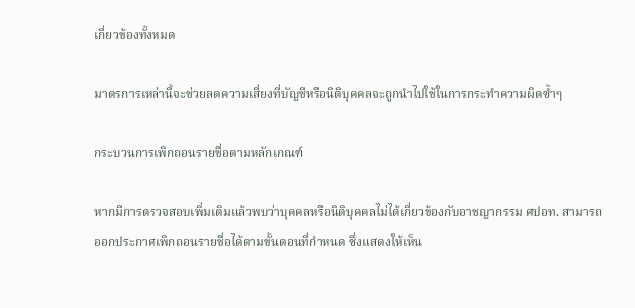เกี่ยวข้องทั้งหมด

มาตรการเหล่านี้จะช่วยลดความเสี่ยงที่บัญชีหรือนิติบุคคลจะถูกนำไปใช้ในการกระทำความผิดซ้ำๆ

กระบวนการเพิกถอนรายชื่อตามหลักเกณฑ์

หากมีการตรวจสอบเพิ่มเติมแล้วพบว่าบุคคลหรือนิติบุคคลไม่ได้เกี่ยวข้องกับอาชญากรรม ศปอท. สามารถออกประกาศเพิกถอนรายชื่อได้ตามขั้นตอนที่กำหนด ซึ่งแสดงให้เห็น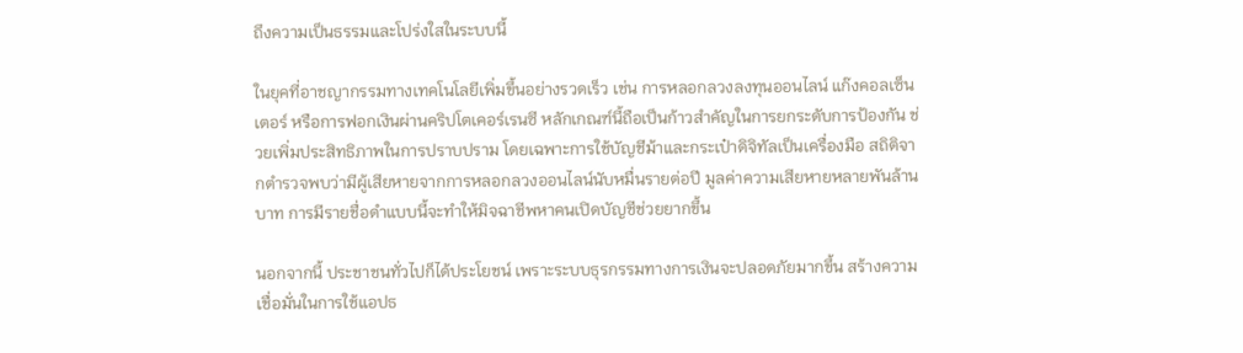ถึงความเป็นธรรมและโปร่งใสในระบบนี้

ในยุคที่อาชญากรรมทางเทคโนโลยีเพิ่มขึ้นอย่างรวดเร็ว เช่น การหลอกลวงลงทุนออนไลน์ แก๊งคอลเซ็นเตอร์ หรือการฟอกเงินผ่านคริปโตเคอร์เรนซี หลักเกณฑ์นี้ถือเป็นก้าวสำคัญในการยกระดับการป้องกัน ช่วยเพิ่มประสิทธิภาพในการปราบปราม โดยเฉพาะการใช้บัญชีม้าและกระเป๋าดิจิทัลเป็นเครื่องมือ สถิติจากตำรวจพบว่ามีผู้เสียหายจากการหลอกลวงออนไลน์นับหมื่นรายต่อปี มูลค่าความเสียหายหลายพันล้านบาท การมีรายชื่อดำแบบนี้จะทำให้มิจฉาชีพหาคนเปิดบัญชีช่วยยากขึ้น

นอกจากนี้ ประชาชนทั่วไปก็ได้ประโยชน์ เพราะระบบธุรกรรมทางการเงินจะปลอดภัยมากขึ้น สร้างความเชื่อมั่นในการใช้แอปธ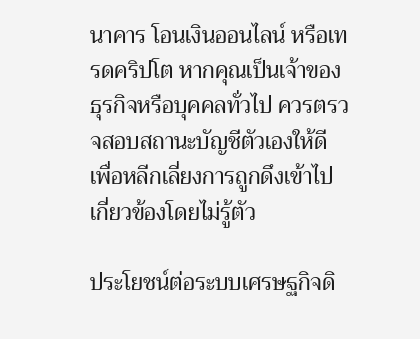นาคาร โอนเงินออนไลน์ หรือเทรดคริปโต หากคุณเป็นเจ้าของธุรกิจหรือบุคคลทั่วไป ควรตรวจสอบสถานะบัญชีตัวเองให้ดี เพื่อหลีกเลี่ยงการถูกดึงเข้าไปเกี่ยวข้องโดยไม่รู้ตัว

ประโยชน์ต่อระบบเศรษฐกิจดิ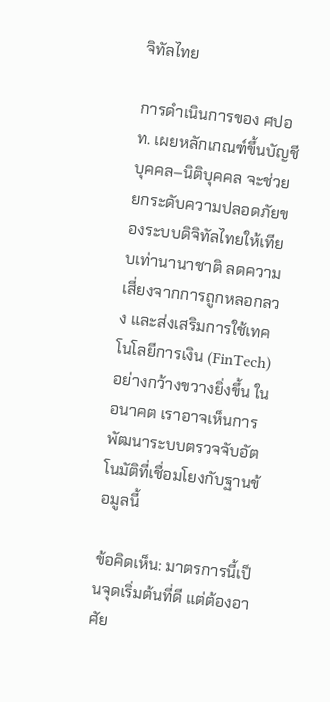จิทัลไทย

การดำเนินการของ ศปอท. เผยหลักเกณฑ์ขึ้นบัญชี บุคคล–นิติบุคคล จะช่วยยกระดับความปลอดภัยของระบบดิจิทัลไทยให้เทียบเท่านานาชาติ ลดความเสี่ยงจากการถูกหลอกลวง และส่งเสริมการใช้เทคโนโลยีการเงิน (FinTech) อย่างกว้างขวางยิ่งขึ้น ในอนาคต เราอาจเห็นการพัฒนาระบบตรวจจับอัตโนมัติที่เชื่อมโยงกับฐานข้อมูลนี้

ข้อคิดเห็น: มาตรการนี้เป็นจุดเริ่มต้นที่ดี แต่ต้องอาศัย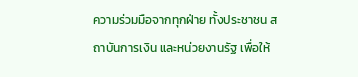ความร่วมมือจากทุกฝ่าย ทั้งประชาชน สถาบันการเงิน และหน่วยงานรัฐ เพื่อให้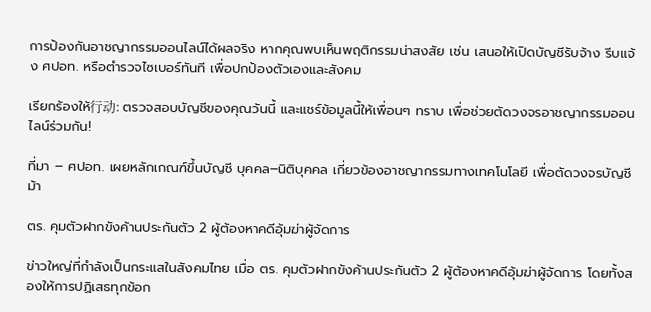การป้องกันอาชญากรรมออนไลน์ได้ผลจริง หากคุณพบเห็นพฤติกรรมน่าสงสัย เช่น เสนอให้เปิดบัญชีรับจ้าง รีบแจ้ง ศปอท. หรือตำรวจไซเบอร์ทันที เพื่อปกป้องตัวเองและสังคม

เรียกร้องให้行动: ตรวจสอบบัญชีของคุณวันนี้ และแชร์ข้อมูลนี้ให้เพื่อนๆ ทราบ เพื่อช่วยตัดวงจรอาชญากรรมออนไลน์ร่วมกัน!

ที่มา – ศปอท. เผยหลักเกณฑ์ขึ้นบัญชี บุคคล–นิติบุคคล เกี่ยวข้องอาชญากรรมทางเทคโนโลยี เพื่อตัดวงจรบัญชีม้า

ตร. คุมตัวฝากขังค้านประกันตัว 2 ผู้ต้องหาคดีอุ้มฆ่าผู้จัดการ

ข่าวใหญ่ที่กำลังเป็นกระแสในสังคมไทย เมื่อ ตร. คุมตัวฝากขังค้านประกันตัว 2 ผู้ต้องหาคดีอุ้มฆ่าผู้จัดการ โดยทั้งสองให้การปฏิเสธทุกข้อก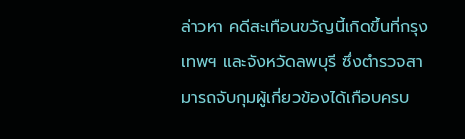ล่าวหา คดีสะเทือนขวัญนี้เกิดขึ้นที่กรุงเทพฯ และจังหวัดลพบุรี ซึ่งตำรวจสามารถจับกุมผู้เกี่ยวข้องได้เกือบครบ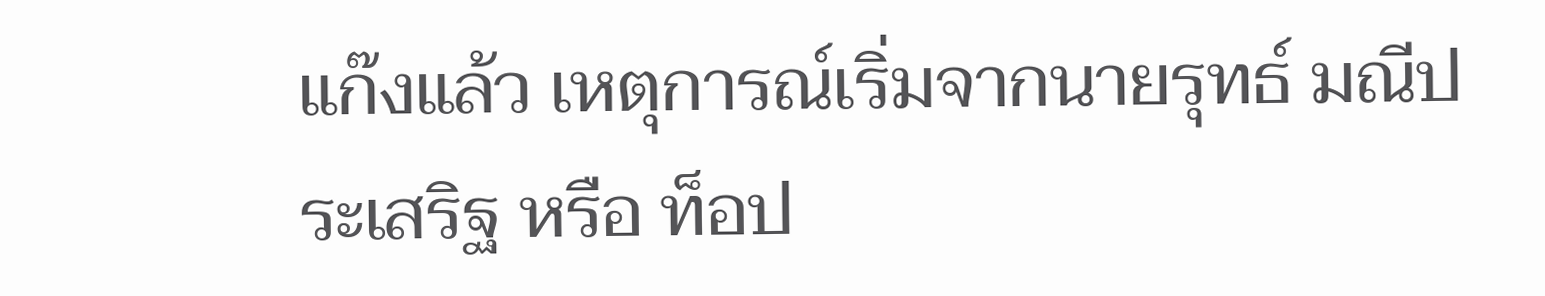แก๊งแล้ว เหตุการณ์เริ่มจากนายรุทธ์ มณีประเสริฐ หรือ ท็อป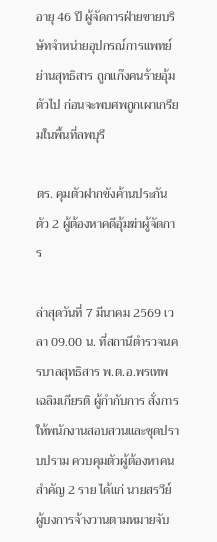อายุ 46 ปี ผู้จัดการฝ่ายขายบริษัทจำหน่ายอุปกรณ์การแพทย์ย่านสุทธิสาร ถูกแก๊งคนร้ายอุ้มตัวไป ก่อนจะพบศพถูกเผาเกรียมในพื้นที่ลพบุรี

ตร. คุมตัวฝากขังค้านประกันตัว 2 ผู้ต้องหาคดีอุ้มฆ่าผู้จัดการ

ล่าสุดวันที่ 7 มีนาคม 2569 เวลา 09.00 น. ที่สถานีตำรวจนครบาลสุทธิสาร พ.ต.อ.พรเทพ เฉลิมเกียรติ ผู้กำกับการ สั่งการให้พนักงานสอบสวนและชุดปราบปราม ควบคุมตัวผู้ต้องหาคนสำคัญ 2 ราย ได้แก่ นายสรวีย์ ผู้บงการจ้างวานตามหมายจับ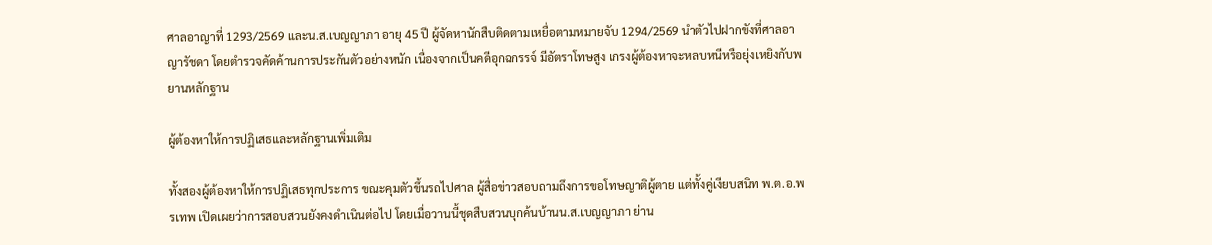ศาลอาญาที่ 1293/2569 และน.ส.เบญญาภา อายุ 45 ปี ผู้จัดหานักสืบติดตามเหยื่อตามหมายจับ 1294/2569 นำตัวไปฝากขังที่ศาลอาญารัชดา โดยตำรวจคัดค้านการประกันตัวอย่างหนัก เนื่องจากเป็นคดีอุกฉกรรจ์ มีอัตราโทษสูง เกรงผู้ต้องหาจะหลบหนีหรือยุ่งเหยิงกับพยานหลักฐาน

ผู้ต้องหาให้การปฏิเสธและหลักฐานเพิ่มเติม

ทั้งสองผู้ต้องหาให้การปฏิเสธทุกประการ ขณะคุมตัวขึ้นรถไปศาล ผู้สื่อข่าวสอบถามถึงการขอโทษญาติผู้ตาย แต่ทั้งคู่เงียบสนิท พ.ต.อ.พรเทพ เปิดเผยว่าการสอบสวนยังคงดำเนินต่อไป โดยเมื่อวานนี้ชุดสืบสวนบุกค้นบ้านน.ส.เบญญาภา ย่าน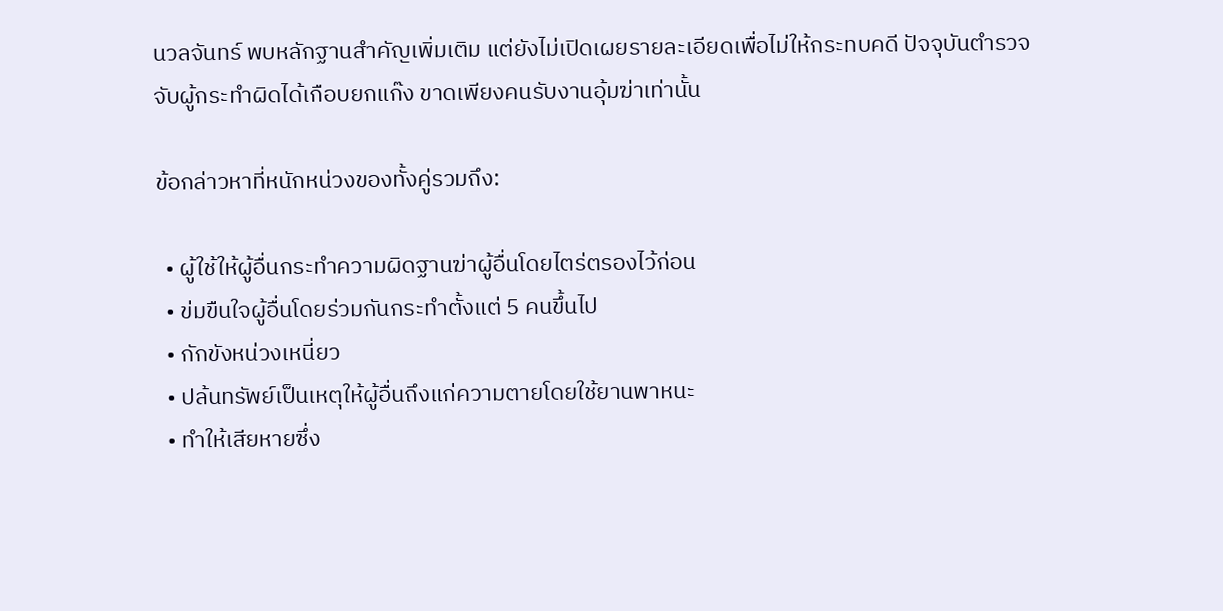นวลจันทร์ พบหลักฐานสำคัญเพิ่มเติม แต่ยังไม่เปิดเผยรายละเอียดเพื่อไม่ให้กระทบคดี ปัจจุบันตำรวจจับผู้กระทำผิดได้เกือบยกแก๊ง ขาดเพียงคนรับงานอุ้มฆ่าเท่านั้น

ข้อกล่าวหาที่หนักหน่วงของทั้งคู่รวมถึง:

  • ผู้ใช้ให้ผู้อื่นกระทำความผิดฐานฆ่าผู้อื่นโดยไตร่ตรองไว้ก่อน
  • ข่มขืนใจผู้อื่นโดยร่วมกันกระทำตั้งแต่ 5 คนขึ้นไป
  • กักขังหน่วงเหนี่ยว
  • ปล้นทรัพย์เป็นเหตุให้ผู้อื่นถึงแก่ความตายโดยใช้ยานพาหนะ
  • ทำให้เสียหายซึ่ง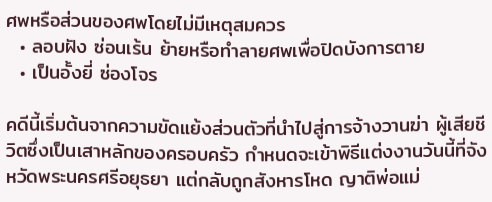ศพหรือส่วนของศพโดยไม่มีเหตุสมควร
  • ลอบฝัง ซ่อนเร้น ย้ายหรือทำลายศพเพื่อปิดบังการตาย
  • เป็นอั้งยี่ ซ่องโจร

คดีนี้เริ่มต้นจากความขัดแย้งส่วนตัวที่นำไปสู่การจ้างวานฆ่า ผู้เสียชีวิตซึ่งเป็นเสาหลักของครอบครัว กำหนดจะเข้าพิธีแต่งงานวันนี้ที่จังหวัดพระนครศรีอยุธยา แต่กลับถูกสังหารโหด ญาติพ่อแม่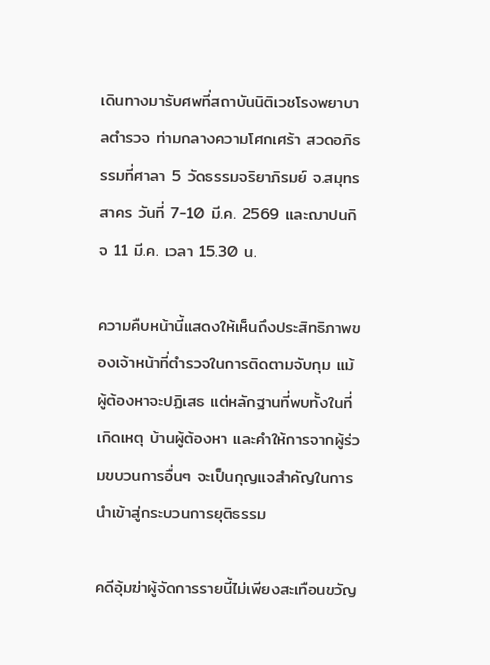เดินทางมารับศพที่สถาบันนิติเวชโรงพยาบาลตำรวจ ท่ามกลางความโศกเศร้า สวดอภิธรรมที่ศาลา 5 วัดธรรมจริยาภิรมย์ จ.สมุทรสาคร วันที่ 7-10 มี.ค. 2569 และฌาปนกิจ 11 มี.ค. เวลา 15.30 น.

ความคืบหน้านี้แสดงให้เห็นถึงประสิทธิภาพของเจ้าหน้าที่ตำรวจในการติดตามจับกุม แม้ผู้ต้องหาจะปฏิเสธ แต่หลักฐานที่พบทั้งในที่เกิดเหตุ บ้านผู้ต้องหา และคำให้การจากผู้ร่วมขบวนการอื่นๆ จะเป็นกุญแจสำคัญในการนำเข้าสู่กระบวนการยุติธรรม

คดีอุ้มฆ่าผู้จัดการรายนี้ไม่เพียงสะเทือนขวัญ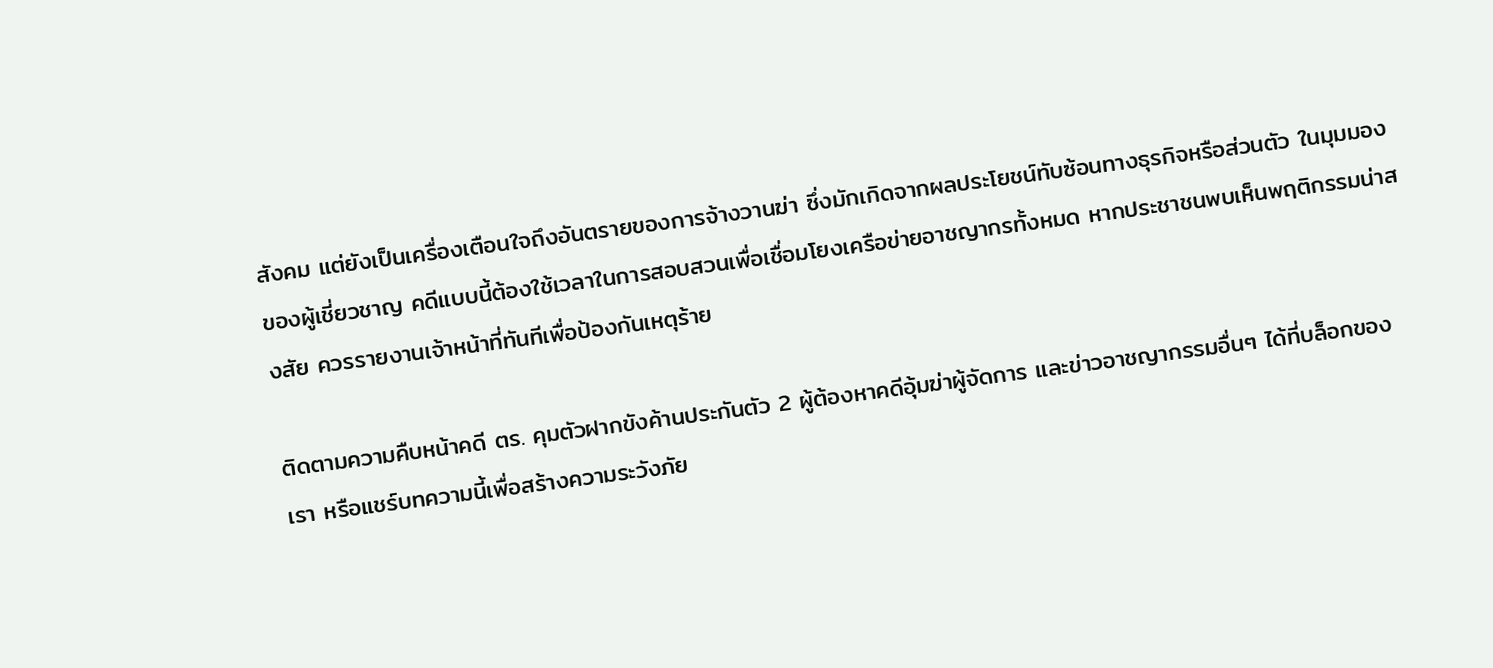สังคม แต่ยังเป็นเครื่องเตือนใจถึงอันตรายของการจ้างวานฆ่า ซึ่งมักเกิดจากผลประโยชน์ทับซ้อนทางธุรกิจหรือส่วนตัว ในมุมมองของผู้เชี่ยวชาญ คดีแบบนี้ต้องใช้เวลาในการสอบสวนเพื่อเชื่อมโยงเครือข่ายอาชญากรทั้งหมด หากประชาชนพบเห็นพฤติกรรมน่าสงสัย ควรรายงานเจ้าหน้าที่ทันทีเพื่อป้องกันเหตุร้าย

ติดตามความคืบหน้าคดี ตร. คุมตัวฝากขังค้านประกันตัว 2 ผู้ต้องหาคดีอุ้มฆ่าผู้จัดการ และข่าวอาชญากรรมอื่นๆ ได้ที่บล็อกของเรา หรือแชร์บทความนี้เพื่อสร้างความระวังภัย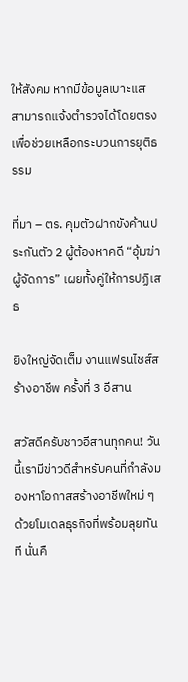ให้สังคม หากมีข้อมูลเบาะแส สามารถแจ้งตำรวจได้โดยตรงเพื่อช่วยเหลือกระบวนการยุติธรรม

ที่มา – ตร. คุมตัวฝากขังค้านประกันตัว 2 ผู้ต้องหาคดี “อุ้มฆ่าผู้จัดการ” เผยทั้งคู่ให้การปฏิเสธ

ยิงใหญ่จัดเต็ม งานแฟรนไชส์สร้างอาชีพ ครั้งที่ 3 อีสาน

สวัสดีครับชาวอีสานทุกคน! วันนี้เรามีข่าวดีสำหรับคนที่กำลังมองหาโอกาสสร้างอาชีพใหม่ ๆ ด้วยโมเดลธุรกิจที่พร้อมลุยทันที นั่นคื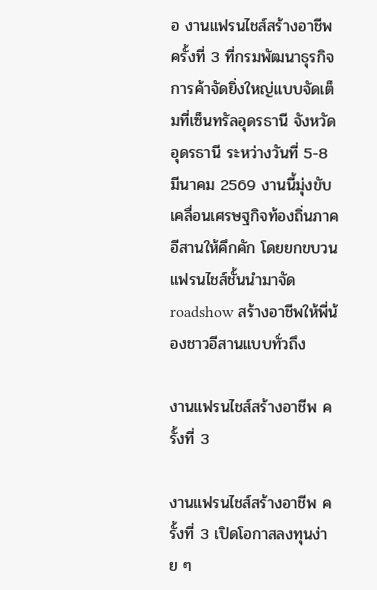อ งานแฟรนไชส์สร้างอาชีพ ครั้งที่ 3 ที่กรมพัฒนาธุรกิจการค้าจัดยิ่งใหญ่แบบจัดเต็มที่เซ็นทรัลอุดรธานี จังหวัดอุดรธานี ระหว่างวันที่ 5-8 มีนาคม 2569 งานนี้มุ่งขับเคลื่อนเศรษฐกิจท้องถิ่นภาคอีสานให้คึกคัก โดยยกขบวนแฟรนไชส์ชั้นนำมาจัด roadshow สร้างอาชีพให้พี่น้องชาวอีสานแบบทั่วถึง

งานแฟรนไชส์สร้างอาชีพ ครั้งที่ 3

งานแฟรนไชส์สร้างอาชีพ ครั้งที่ 3 เปิดโอกาสลงทุนง่าย ๆ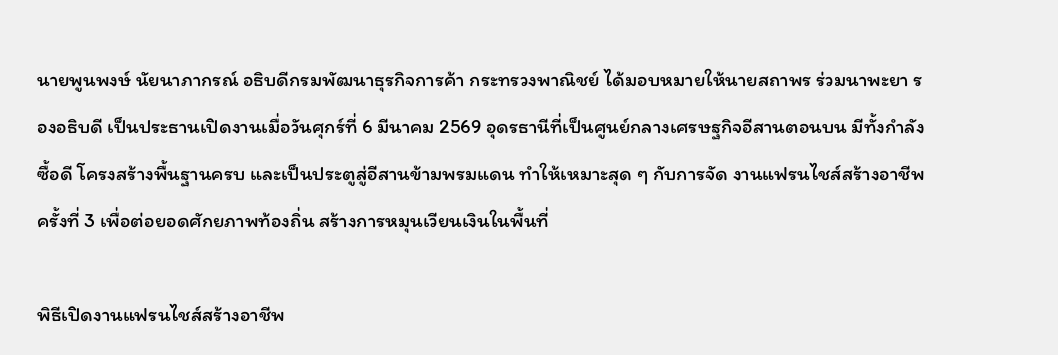นายพูนพงษ์ นัยนาภากรณ์ อธิบดีกรมพัฒนาธุรกิจการค้า กระทรวงพาณิชย์ ได้มอบหมายให้นายสถาพร ร่วมนาพะยา รองอธิบดี เป็นประธานเปิดงานเมื่อวันศุกร์ที่ 6 มีนาคม 2569 อุดรธานีที่เป็นศูนย์กลางเศรษฐกิจอีสานตอนบน มีทั้งกำลังซื้อดี โครงสร้างพื้นฐานครบ และเป็นประตูสู่อีสานข้ามพรมแดน ทำให้เหมาะสุด ๆ กับการจัด งานแฟรนไชส์สร้างอาชีพ ครั้งที่ 3 เพื่อต่อยอดศักยภาพท้องถิ่น สร้างการหมุนเวียนเงินในพื้นที่

พิธีเปิดงานแฟรนไชส์สร้างอาชีพ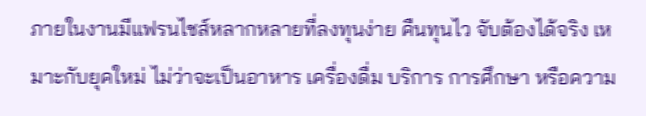ภายในงานมีแฟรนไชส์หลากหลายที่ลงทุนง่าย คืนทุนไว จับต้องได้จริง เหมาะกับยุคใหม่ ไม่ว่าจะเป็นอาหาร เครื่องดื่ม บริการ การศึกษา หรือความ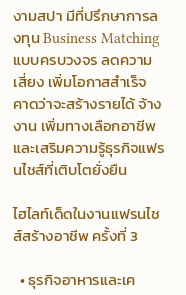งามสปา มีที่ปรึกษาการลงทุน Business Matching แบบครบวงจร ลดความเสี่ยง เพิ่มโอกาสสำเร็จ คาดว่าจะสร้างรายได้ จ้างงาน เพิ่มทางเลือกอาชีพ และเสริมความรู้ธุรกิจแฟรนไชส์ที่เติบโตยั่งยืน

ไฮไลท์เด็ดในงานแฟรนไชส์สร้างอาชีพ ครั้งที่ 3

  • ธุรกิจอาหารและเค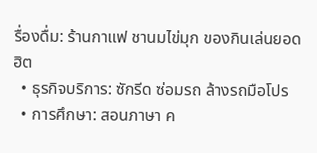รื่องดื่ม: ร้านกาแฟ ชานมไข่มุก ของกินเล่นยอดฮิต
  • ธุรกิจบริการ: ซักรีด ซ่อมรถ ล้างรถมือโปร
  • การศึกษา: สอนภาษา ค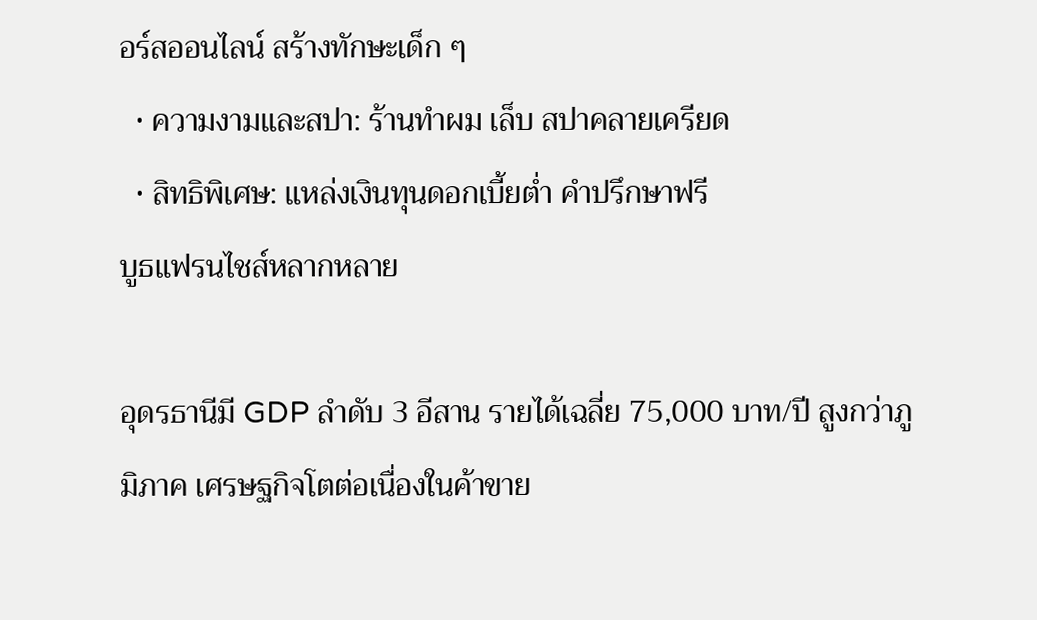อร์สออนไลน์ สร้างทักษะเด็ก ๆ
  • ความงามและสปา: ร้านทำผม เล็บ สปาคลายเครียด
  • สิทธิพิเศษ: แหล่งเงินทุนดอกเบี้ยต่ำ คำปรึกษาฟรี
บูธแฟรนไชส์หลากหลาย

อุดรธานีมี GDP ลำดับ 3 อีสาน รายได้เฉลี่ย 75,000 บาท/ปี สูงกว่าภูมิภาค เศรษฐกิจโตต่อเนื่องในค้าขาย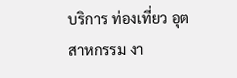บริการ ท่องเที่ยว อุตสาหกรรม งา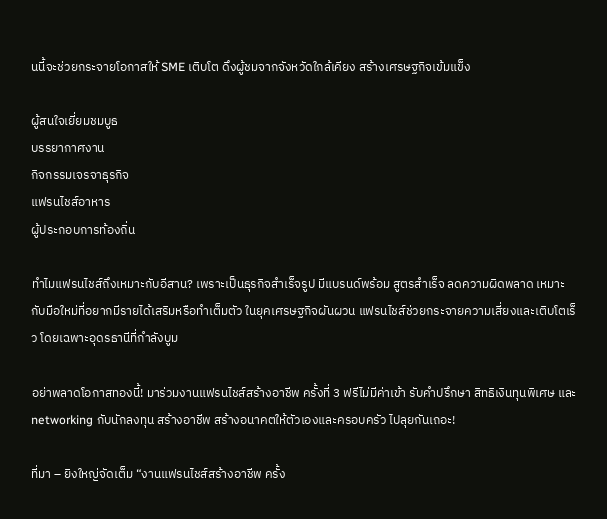นนี้จะช่วยกระจายโอกาสให้ SME เติบโต ดึงผู้ชมจากจังหวัดใกล้เคียง สร้างเศรษฐกิจเข้มแข็ง

ผู้สนใจเยี่ยมชมบูธ
บรรยากาศงาน
กิจกรรมเจรจาธุรกิจ
แฟรนไชส์อาหาร
ผู้ประกอบการท้องถิ่น

ทำไมแฟรนไชส์ถึงเหมาะกับอีสาน? เพราะเป็นธุรกิจสำเร็จรูป มีแบรนด์พร้อม สูตรสำเร็จ ลดความผิดพลาด เหมาะกับมือใหม่ที่อยากมีรายได้เสริมหรือทำเต็มตัว ในยุคเศรษฐกิจผันผวน แฟรนไชส์ช่วยกระจายความเสี่ยงและเติบโตเร็ว โดยเฉพาะอุดรธานีที่กำลังบูม

อย่าพลาดโอกาสทองนี้! มาร่วมงานแฟรนไชส์สร้างอาชีพ ครั้งที่ 3 ฟรีไม่มีค่าเข้า รับคำปรึกษา สิทธิเงินทุนพิเศษ และ networking กับนักลงทุน สร้างอาชีพ สร้างอนาคตให้ตัวเองและครอบครัว ไปลุยกันเถอะ!

ที่มา – ยิงใหญ่จัดเต็ม “งานแฟรนไชส์สร้างอาชีพ ครั้ง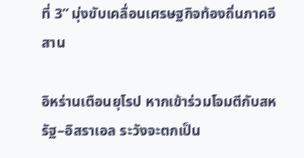ที่ 3” มุ่งขับเคลื่อนเศรษฐกิจท้องถิ่นภาคอีสาน

อิหร่านเตือนยุโรป หากเข้าร่วมโจมตีกับสหรัฐ–อิสราเอล ระวังจะตกเป็น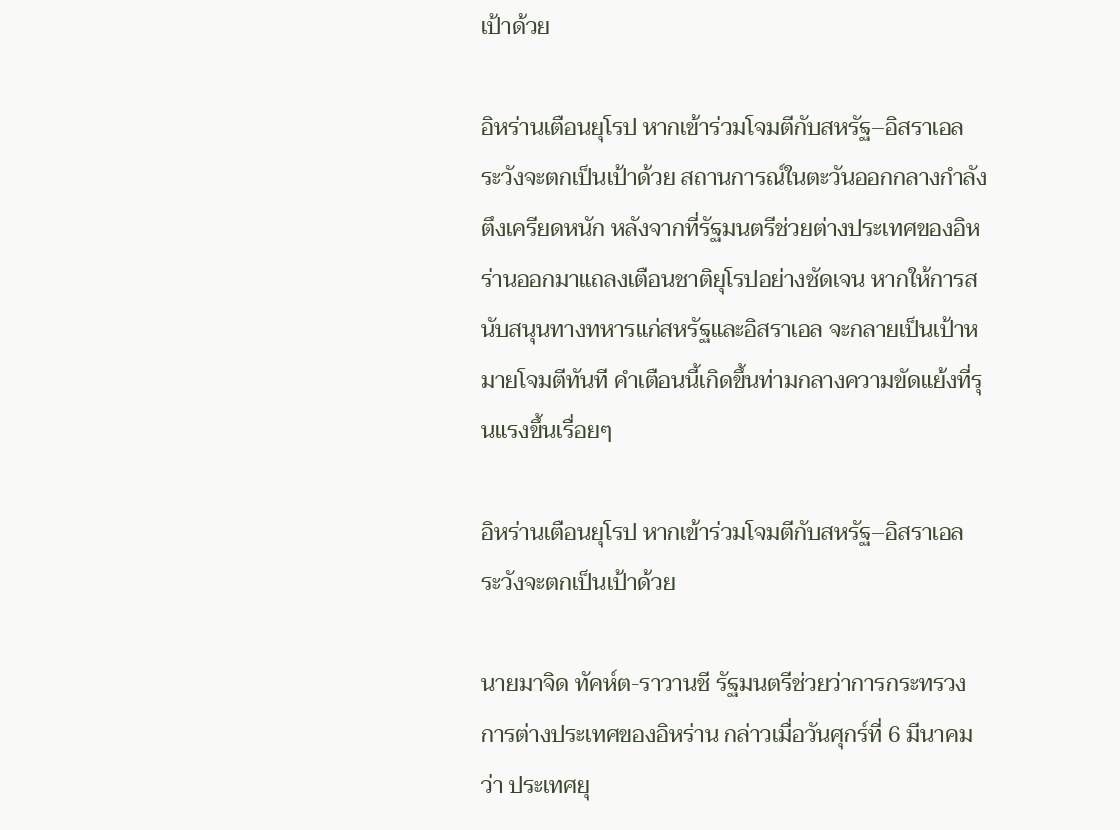เป้าด้วย

อิหร่านเตือนยุโรป หากเข้าร่วมโจมตีกับสหรัฐ–อิสราเอล ระวังจะตกเป็นเป้าด้วย สถานการณ์ในตะวันออกกลางกำลังตึงเครียดหนัก หลังจากที่รัฐมนตรีช่วยต่างประเทศของอิหร่านออกมาแถลงเตือนชาติยุโรปอย่างชัดเจน หากให้การสนับสนุนทางทหารแก่สหรัฐและอิสราเอล จะกลายเป็นเป้าหมายโจมตีทันที คำเตือนนี้เกิดขึ้นท่ามกลางความขัดแย้งที่รุนแรงขึ้นเรื่อยๆ

อิหร่านเตือนยุโรป หากเข้าร่วมโจมตีกับสหรัฐ–อิสราเอล ระวังจะตกเป็นเป้าด้วย

นายมาจิด ทัคห์ต-ราวานชี รัฐมนตรีช่วยว่าการกระทรวงการต่างประเทศของอิหร่าน กล่าวเมื่อวันศุกร์ที่ 6 มีนาคม ว่า ประเทศยุ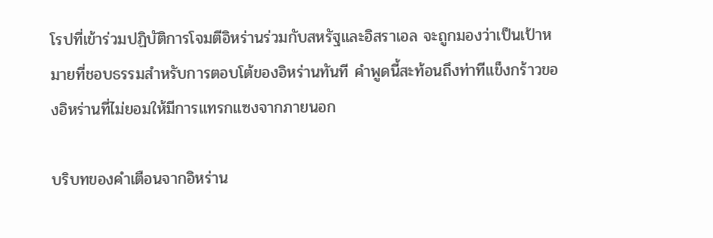โรปที่เข้าร่วมปฏิบัติการโจมตีอิหร่านร่วมกับสหรัฐและอิสราเอล จะถูกมองว่าเป็นเป้าหมายที่ชอบธรรมสำหรับการตอบโต้ของอิหร่านทันที คำพูดนี้สะท้อนถึงท่าทีแข็งกร้าวของอิหร่านที่ไม่ยอมให้มีการแทรกแซงจากภายนอก

บริบทของคำเตือนจากอิหร่าน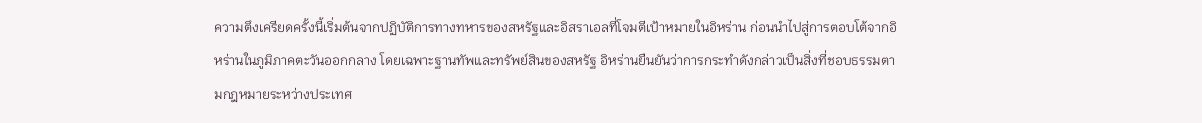ความตึงเครียดครั้งนี้เริ่มต้นจากปฏิบัติการทางทหารของสหรัฐและอิสราเอลที่โจมตีเป้าหมายในอิหร่าน ก่อนนำไปสู่การตอบโต้จากอิหร่านในภูมิภาคตะวันออกกลาง โดยเฉพาะฐานทัพและทรัพย์สินของสหรัฐ อิหร่านยืนยันว่าการกระทำดังกล่าวเป็นสิ่งที่ชอบธรรมตามกฎหมายระหว่างประเทศ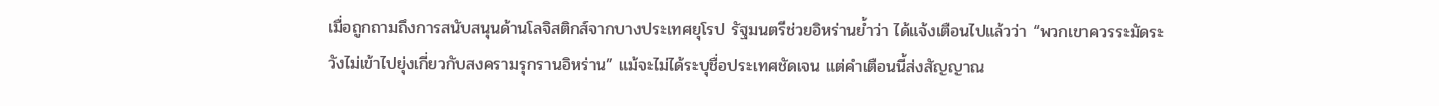เมื่อถูกถามถึงการสนับสนุนด้านโลจิสติกส์จากบางประเทศยุโรป รัฐมนตรีช่วยอิหร่านย้ำว่า ได้แจ้งเตือนไปแล้วว่า “พวกเขาควรระมัดระวังไม่เข้าไปยุ่งเกี่ยวกับสงครามรุกรานอิหร่าน” แม้จะไม่ได้ระบุชื่อประเทศชัดเจน แต่คำเตือนนี้ส่งสัญญาณ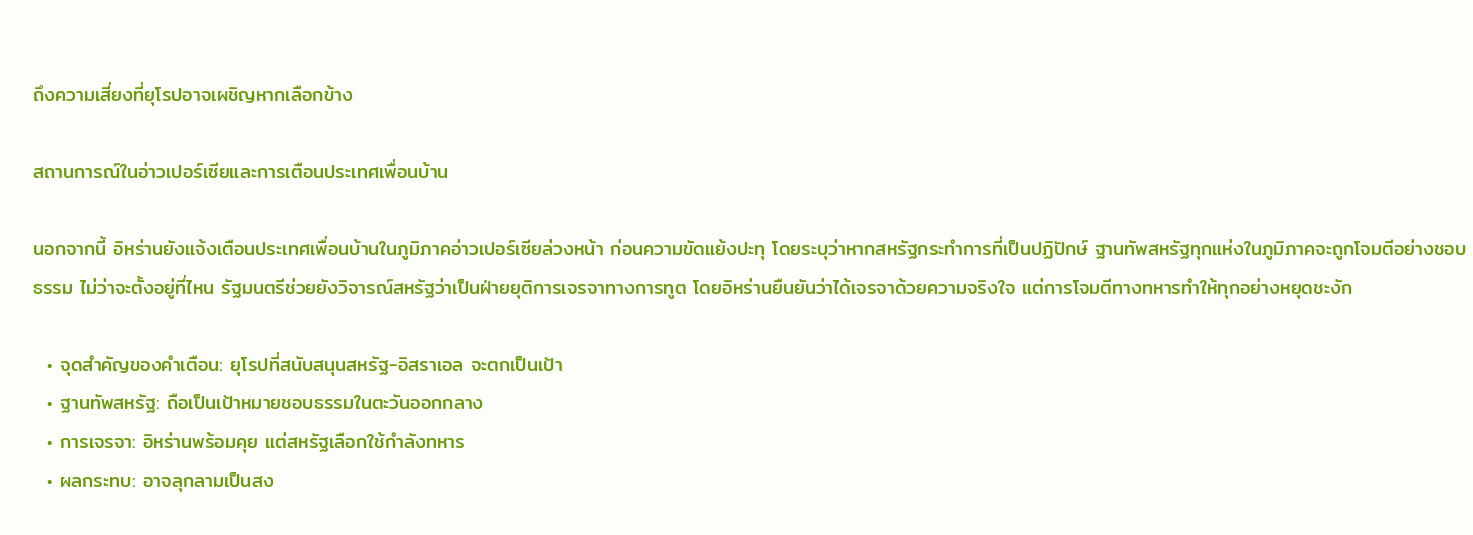ถึงความเสี่ยงที่ยุโรปอาจเผชิญหากเลือกข้าง

สถานการณ์ในอ่าวเปอร์เซียและการเตือนประเทศเพื่อนบ้าน

นอกจากนี้ อิหร่านยังแจ้งเตือนประเทศเพื่อนบ้านในภูมิภาคอ่าวเปอร์เซียล่วงหน้า ก่อนความขัดแย้งปะทุ โดยระบุว่าหากสหรัฐกระทำการที่เป็นปฏิปักษ์ ฐานทัพสหรัฐทุกแห่งในภูมิภาคจะถูกโจมตีอย่างชอบธรรม ไม่ว่าจะตั้งอยู่ที่ไหน รัฐมนตรีช่วยยังวิจารณ์สหรัฐว่าเป็นฝ่ายยุติการเจรจาทางการทูต โดยอิหร่านยืนยันว่าได้เจรจาด้วยความจริงใจ แต่การโจมตีทางทหารทำให้ทุกอย่างหยุดชะงัก

  • จุดสำคัญของคำเตือน: ยุโรปที่สนับสนุนสหรัฐ-อิสราเอล จะตกเป็นเป้า
  • ฐานทัพสหรัฐ: ถือเป็นเป้าหมายชอบธรรมในตะวันออกกลาง
  • การเจรจา: อิหร่านพร้อมคุย แต่สหรัฐเลือกใช้กำลังทหาร
  • ผลกระทบ: อาจลุกลามเป็นสง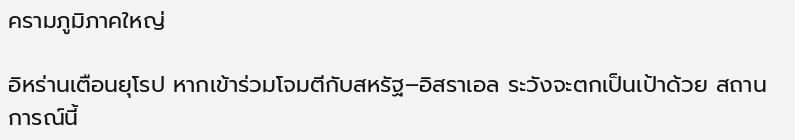ครามภูมิภาคใหญ่

อิหร่านเตือนยุโรป หากเข้าร่วมโจมตีกับสหรัฐ–อิสราเอล ระวังจะตกเป็นเป้าด้วย สถานการณ์นี้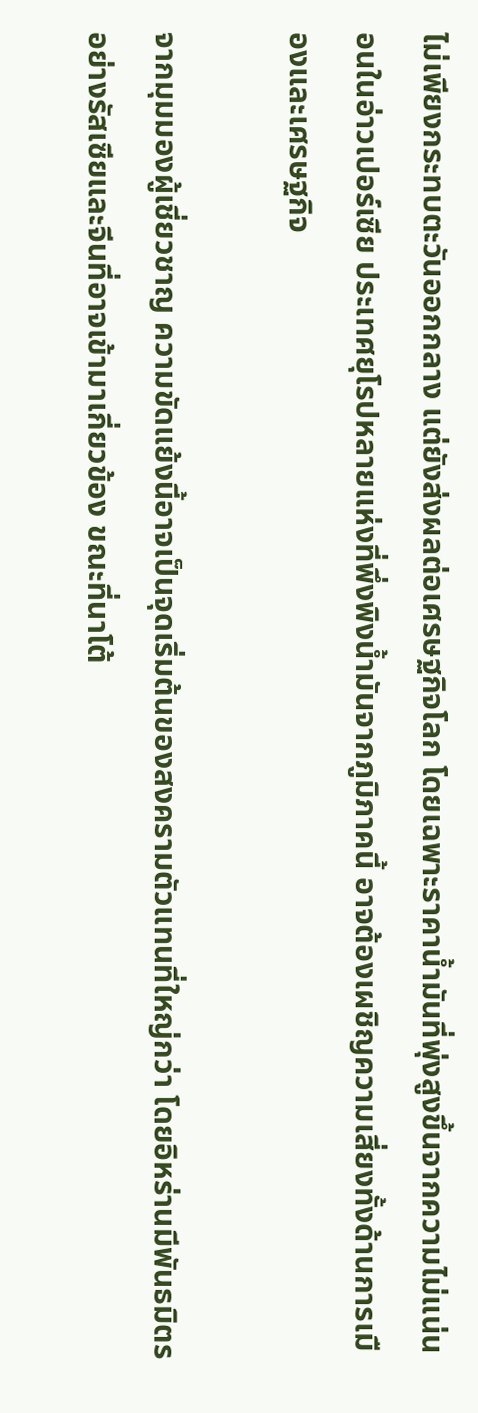ไม่เพียงกระทบตะวันออกกลาง แต่ยังส่งผลต่อเศรษฐกิจโลก โดยเฉพาะราคาน้ำมันที่พุ่งสูงขึ้นจากความไม่แน่นอนในอ่าวเปอร์เซีย ประเทศยุโรปหลายแห่งที่พึ่งพิงน้ำมันจากภูมิภาคนี้ อาจต้องเผชิญความเสี่ยงทั้งด้านการเมืองและเศรษฐกิจ

จากมุมมองผู้เชี่ยวชาญ ความขัดแย้งนี้อาจเป็นจุดเริ่มต้นของสงครามตัวแทนที่ใหญ่กว่า โดยอิหร่านมีพันธมิตรอย่างรัสเซียและจีนที่อาจเข้ามาเกี่ยวข้อง ขณะที่นาโต้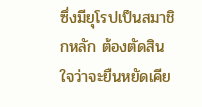ซึ่งมียุโรปเป็นสมาชิกหลัก ต้องตัดสินใจว่าจะยืนหยัดเคีย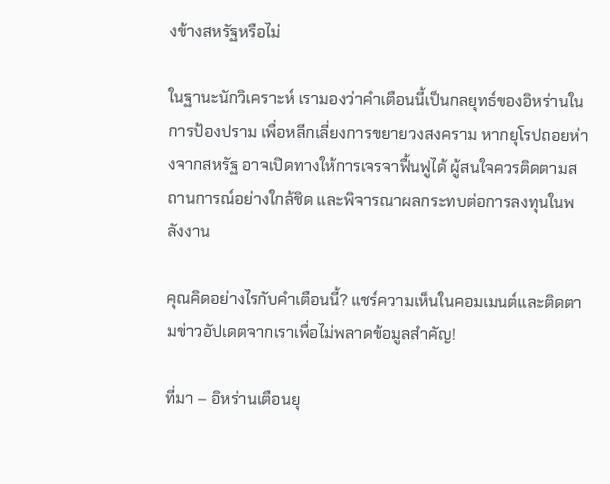งข้างสหรัฐหรือไม่

ในฐานะนักวิเคราะห์ เรามองว่าคำเตือนนี้เป็นกลยุทธ์ของอิหร่านในการป้องปราม เพื่อหลีกเลี่ยงการขยายวงสงคราม หากยุโรปถอยห่างจากสหรัฐ อาจเปิดทางให้การเจรจาฟื้นฟูได้ ผู้สนใจควรติดตามสถานการณ์อย่างใกล้ชิด และพิจารณาผลกระทบต่อการลงทุนในพลังงาน

คุณคิดอย่างไรกับคำเตือนนี้? แชร์ความเห็นในคอมเมนต์และติดตามข่าวอัปเดตจากเราเพื่อไม่พลาดข้อมูลสำคัญ!

ที่มา – อิหร่านเตือนยุ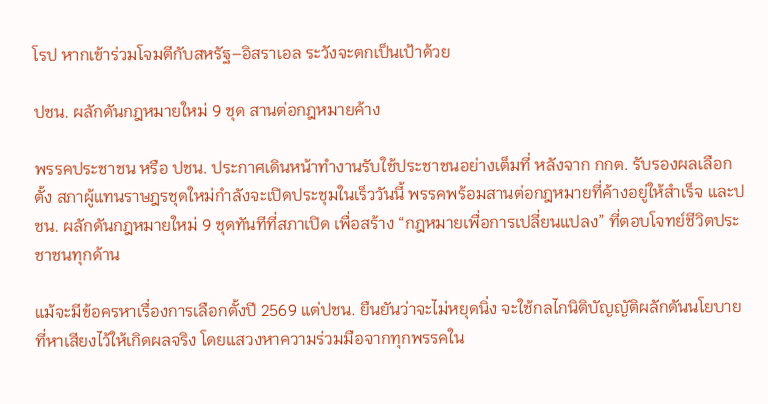โรป หากเข้าร่วมโจมตีกับสหรัฐ–อิสราเอล ระวังจะตกเป็นเป้าด้วย

ปชน. ผลักดันกฎหมายใหม่ 9 ชุด สานต่อกฎหมายค้าง

พรรคประชาชน หรือ ปชน. ประกาศเดินหน้าทำงานรับใช้ประชาชนอย่างเต็มที่ หลังจาก กกต. รับรองผลเลือกตั้ง สภาผู้แทนราษฎรชุดใหม่กำลังจะเปิดประชุมในเร็ววันนี้ พรรคพร้อมสานต่อกฎหมายที่ค้างอยู่ให้สำเร็จ และปชน. ผลักดันกฎหมายใหม่ 9 ชุดทันทีที่สภาเปิด เพื่อสร้าง “กฎหมายเพื่อการเปลี่ยนแปลง” ที่ตอบโจทย์ชีวิตประชาชนทุกด้าน

แม้จะมีข้อครหาเรื่องการเลือกตั้งปี 2569 แต่ปชน. ยืนยันว่าจะไม่หยุดนิ่ง จะใช้กลไกนิติบัญญัติผลักดันนโยบายที่หาเสียงไว้ให้เกิดผลจริง โดยแสวงหาความร่วมมือจากทุกพรรคใน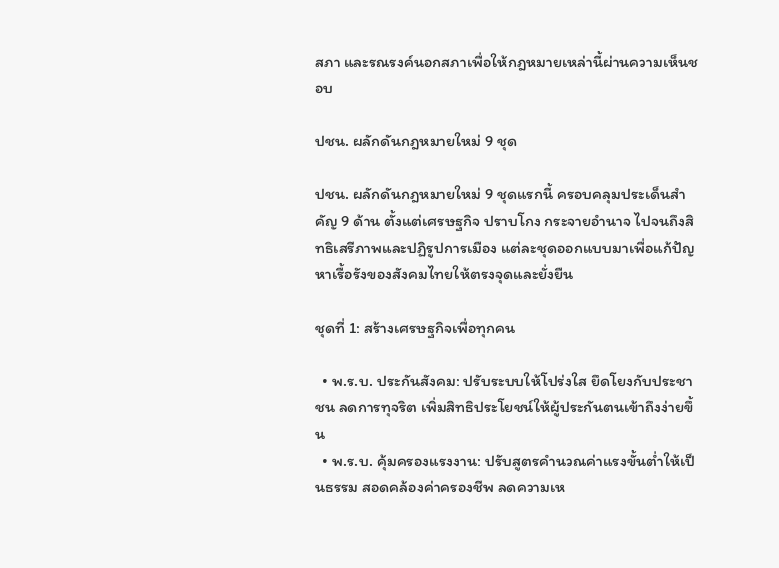สภา และรณรงค์นอกสภาเพื่อให้กฎหมายเหล่านี้ผ่านความเห็นชอบ

ปชน. ผลักดันกฎหมายใหม่ 9 ชุด

ปชน. ผลักดันกฎหมายใหม่ 9 ชุดแรกนี้ ครอบคลุมประเด็นสำคัญ 9 ด้าน ตั้งแต่เศรษฐกิจ ปราบโกง กระจายอำนาจ ไปจนถึงสิทธิเสรีภาพและปฏิรูปการเมือง แต่ละชุดออกแบบมาเพื่อแก้ปัญหาเรื้อรังของสังคมไทยให้ตรงจุดและยั่งยืน

ชุดที่ 1: สร้างเศรษฐกิจเพื่อทุกคน

  • พ.ร.บ. ประกันสังคม: ปรับระบบให้โปร่งใส ยึดโยงกับประชาชน ลดการทุจริต เพิ่มสิทธิประโยชน์ให้ผู้ประกันตนเข้าถึงง่ายขึ้น
  • พ.ร.บ. คุ้มครองแรงงาน: ปรับสูตรคำนวณค่าแรงขั้นต่ำให้เป็นธรรม สอดคล้องค่าครองชีพ ลดความเห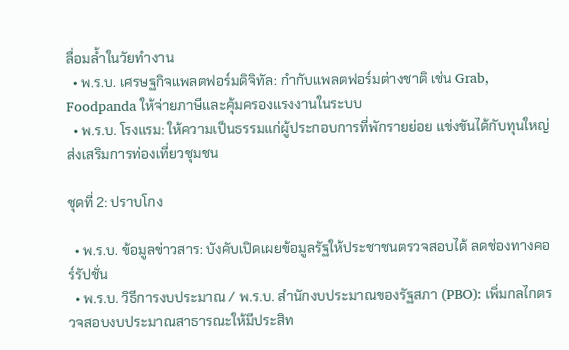ลื่อมล้ำในวัยทำงาน
  • พ.ร.บ. เศรษฐกิจแพลตฟอร์มดิจิทัล: กำกับแพลตฟอร์มต่างชาติ เช่น Grab, Foodpanda ให้จ่ายภาษีและคุ้มครองแรงงานในระบบ
  • พ.ร.บ. โรงแรม: ให้ความเป็นธรรมแก่ผู้ประกอบการที่พักรายย่อย แข่งขันได้กับทุนใหญ่ ส่งเสริมการท่องเที่ยวชุมชน

ชุดที่ 2: ปราบโกง

  • พ.ร.บ. ข้อมูลข่าวสาร: บังคับเปิดเผยข้อมูลรัฐให้ประชาชนตรวจสอบได้ ลดช่องทางคอร์รัปชั่น
  • พ.ร.บ. วิธีการงบประมาณ / พ.ร.บ. สำนักงบประมาณของรัฐสภา (PBO): เพิ่มกลไกตรวจสอบงบประมาณสาธารณะให้มีประสิท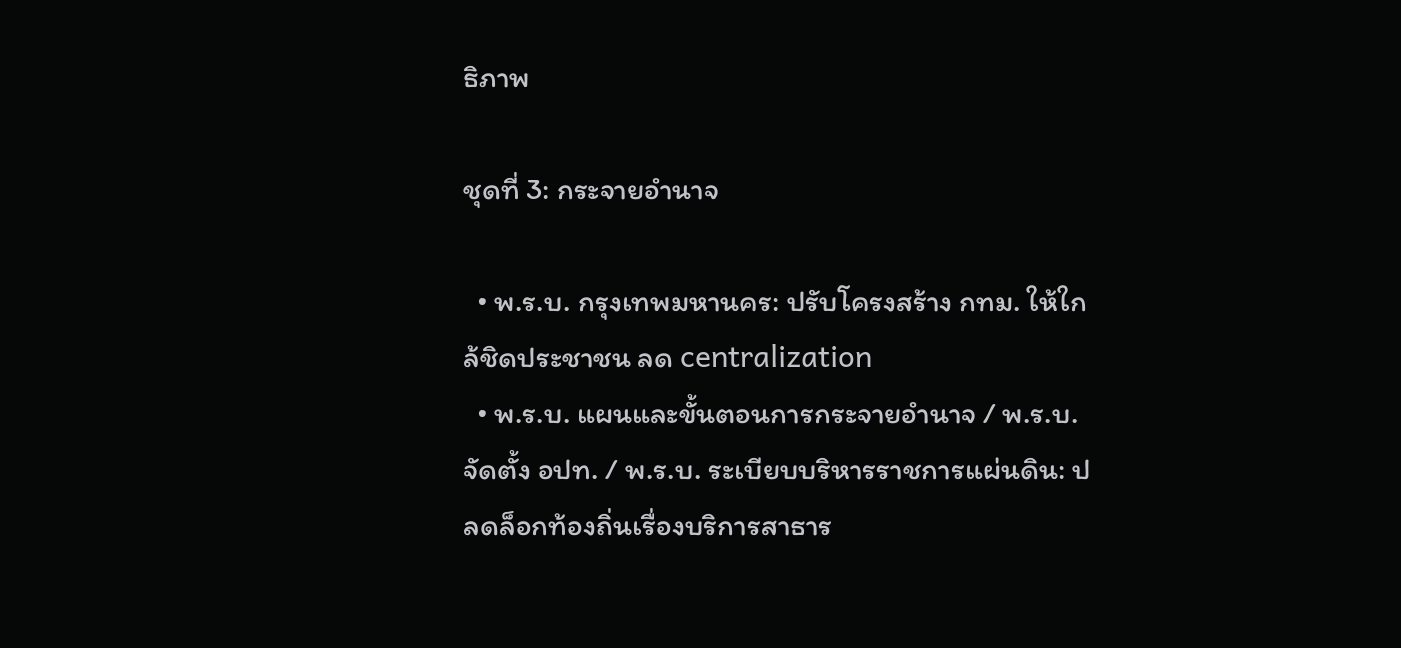ธิภาพ

ชุดที่ 3: กระจายอำนาจ

  • พ.ร.บ. กรุงเทพมหานคร: ปรับโครงสร้าง กทม. ให้ใกล้ชิดประชาชน ลด centralization
  • พ.ร.บ. แผนและขั้นตอนการกระจายอำนาจ / พ.ร.บ. จัดตั้ง อปท. / พ.ร.บ. ระเบียบบริหารราชการแผ่นดิน: ปลดล็อกท้องถิ่นเรื่องบริการสาธาร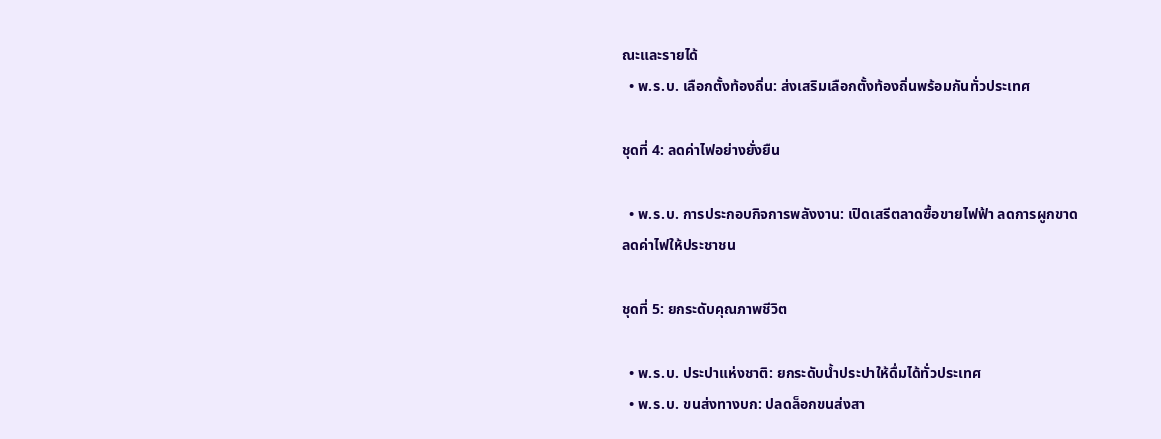ณะและรายได้
  • พ.ร.บ. เลือกตั้งท้องถิ่น: ส่งเสริมเลือกตั้งท้องถิ่นพร้อมกันทั่วประเทศ

ชุดที่ 4: ลดค่าไฟอย่างยั่งยืน

  • พ.ร.บ. การประกอบกิจการพลังงาน: เปิดเสรีตลาดซื้อขายไฟฟ้า ลดการผูกขาด ลดค่าไฟให้ประชาชน

ชุดที่ 5: ยกระดับคุณภาพชีวิต

  • พ.ร.บ. ประปาแห่งชาติ: ยกระดับน้ำประปาให้ดื่มได้ทั่วประเทศ
  • พ.ร.บ. ขนส่งทางบก: ปลดล็อกขนส่งสา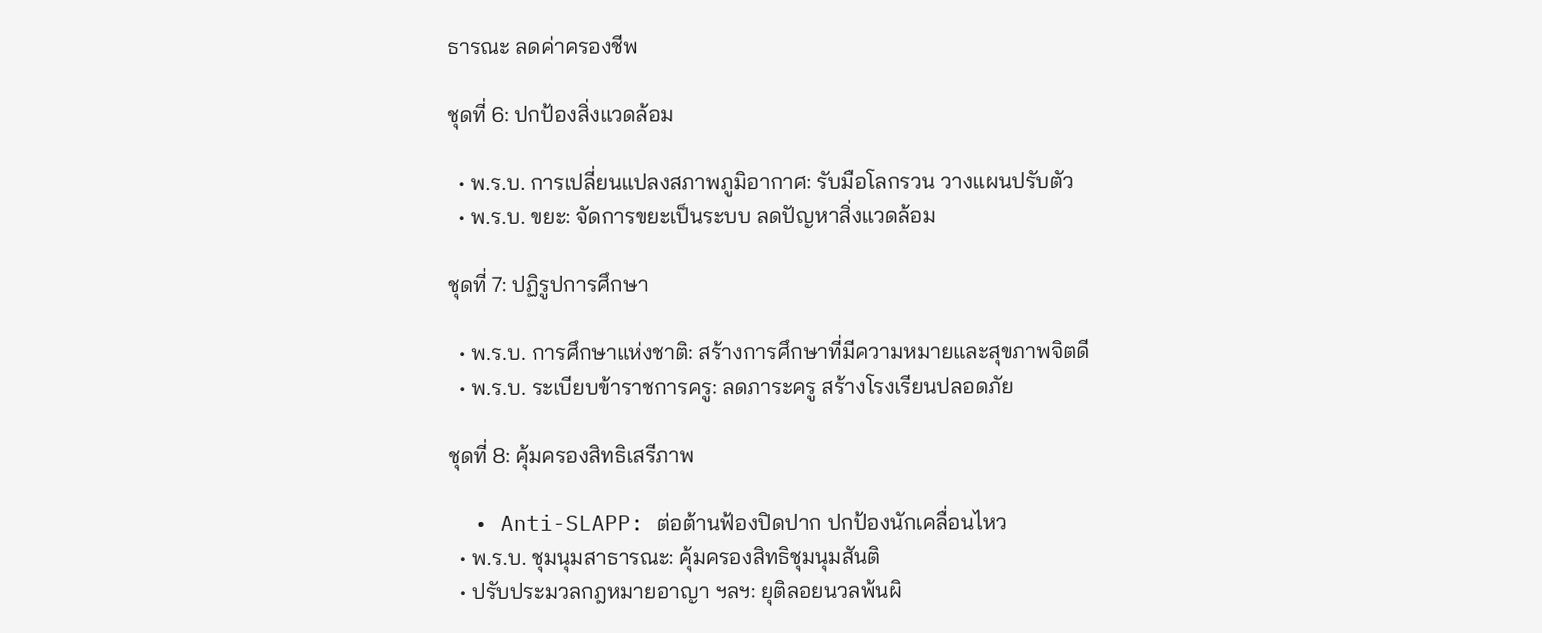ธารณะ ลดค่าครองชีพ

ชุดที่ 6: ปกป้องสิ่งแวดล้อม

  • พ.ร.บ. การเปลี่ยนแปลงสภาพภูมิอากาศ: รับมือโลกรวน วางแผนปรับตัว
  • พ.ร.บ. ขยะ: จัดการขยะเป็นระบบ ลดปัญหาสิ่งแวดล้อม

ชุดที่ 7: ปฏิรูปการศึกษา

  • พ.ร.บ. การศึกษาแห่งชาติ: สร้างการศึกษาที่มีความหมายและสุขภาพจิตดี
  • พ.ร.บ. ระเบียบข้าราชการครู: ลดภาระครู สร้างโรงเรียนปลอดภัย

ชุดที่ 8: คุ้มครองสิทธิเสรีภาพ

  • Anti-SLAPP: ต่อต้านฟ้องปิดปาก ปกป้องนักเคลื่อนไหว
  • พ.ร.บ. ชุมนุมสาธารณะ: คุ้มครองสิทธิชุมนุมสันติ
  • ปรับประมวลกฎหมายอาญา ฯลฯ: ยุติลอยนวลพ้นผิ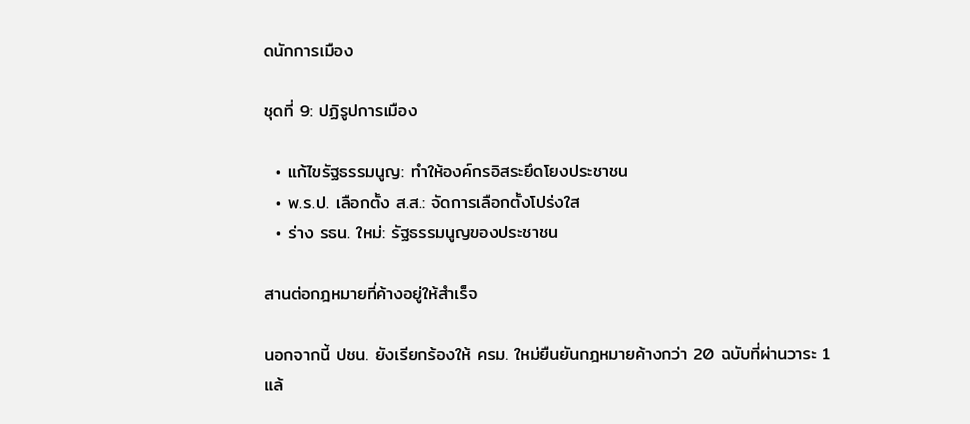ดนักการเมือง

ชุดที่ 9: ปฏิรูปการเมือง

  • แก้ไขรัฐธรรมนูญ: ทำให้องค์กรอิสระยึดโยงประชาชน
  • พ.ร.ป. เลือกตั้ง ส.ส.: จัดการเลือกตั้งโปร่งใส
  • ร่าง รธน. ใหม่: รัฐธรรมนูญของประชาชน

สานต่อกฎหมายที่ค้างอยู่ให้สำเร็จ

นอกจากนี้ ปชน. ยังเรียกร้องให้ ครม. ใหม่ยืนยันกฎหมายค้างกว่า 20 ฉบับที่ผ่านวาระ 1 แล้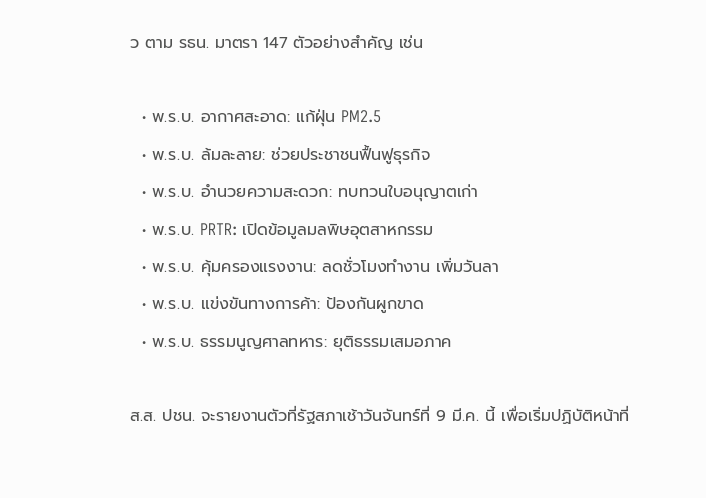ว ตาม รธน. มาตรา 147 ตัวอย่างสำคัญ เช่น

  • พ.ร.บ. อากาศสะอาด: แก้ฝุ่น PM2.5
  • พ.ร.บ. ล้มละลาย: ช่วยประชาชนฟื้นฟูธุรกิจ
  • พ.ร.บ. อำนวยความสะดวก: ทบทวนใบอนุญาตเก่า
  • พ.ร.บ. PRTR: เปิดข้อมูลมลพิษอุตสาหกรรม
  • พ.ร.บ. คุ้มครองแรงงาน: ลดชั่วโมงทำงาน เพิ่มวันลา
  • พ.ร.บ. แข่งขันทางการค้า: ป้องกันผูกขาด
  • พ.ร.บ. ธรรมนูญศาลทหาร: ยุติธรรมเสมอภาค

ส.ส. ปชน. จะรายงานตัวที่รัฐสภาเช้าวันจันทร์ที่ 9 มี.ค. นี้ เพื่อเริ่มปฏิบัติหน้าที่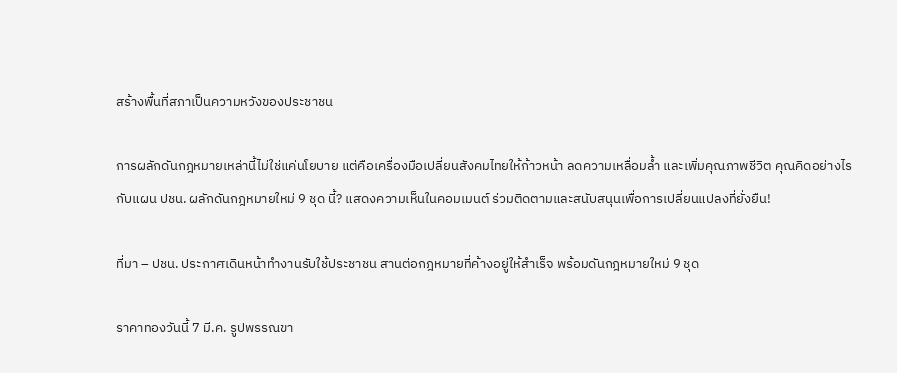สร้างพื้นที่สภาเป็นความหวังของประชาชน

การผลักดันกฎหมายเหล่านี้ไม่ใช่แค่นโยบาย แต่คือเครื่องมือเปลี่ยนสังคมไทยให้ก้าวหน้า ลดความเหลื่อมล้ำ และเพิ่มคุณภาพชีวิต คุณคิดอย่างไรกับแผน ปชน. ผลักดันกฎหมายใหม่ 9 ชุด นี้? แสดงความเห็นในคอมเมนต์ ร่วมติดตามและสนับสนุนเพื่อการเปลี่ยนแปลงที่ยั่งยืน!

ที่มา – ปชน. ประกาศเดินหน้าทำงานรับใช้ประชาชน สานต่อกฎหมายที่ค้างอยู่ให้สำเร็จ พร้อมดันกฎหมายใหม่ 9 ชุด

ราคาทองวันนี้ 7 มี.ค. รูปพรรณขา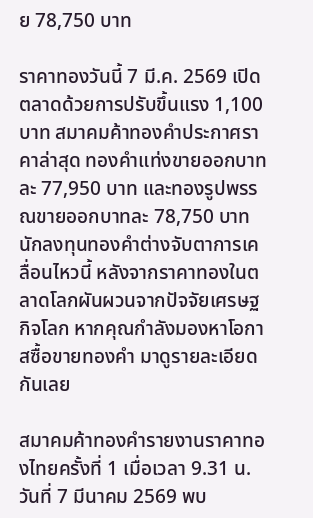ย 78,750 บาท

ราคาทองวันนี้ 7 มี.ค. 2569 เปิดตลาดด้วยการปรับขึ้นแรง 1,100 บาท สมาคมค้าทองคำประกาศราคาล่าสุด ทองคำแท่งขายออกบาทละ 77,950 บาท และทองรูปพรรณขายออกบาทละ 78,750 บาท นักลงทุนทองคำต่างจับตาการเคลื่อนไหวนี้ หลังจากราคาทองในตลาดโลกผันผวนจากปัจจัยเศรษฐกิจโลก หากคุณกำลังมองหาโอกาสซื้อขายทองคำ มาดูรายละเอียดกันเลย

สมาคมค้าทองคำรายงานราคาทองไทยครั้งที่ 1 เมื่อเวลา 9.31 น. วันที่ 7 มีนาคม 2569 พบ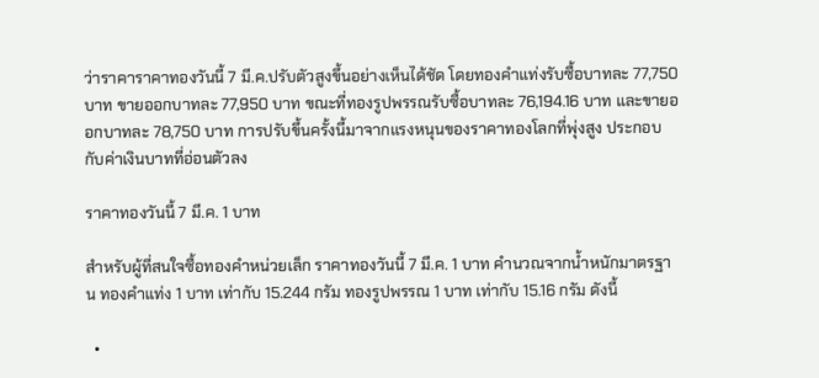ว่าราคาราคาทองวันนี้ 7 มี.ค.ปรับตัวสูงขึ้นอย่างเห็นได้ชัด โดยทองคำแท่งรับซื้อบาทละ 77,750 บาท ขายออกบาทละ 77,950 บาท ขณะที่ทองรูปพรรณรับซื้อบาทละ 76,194.16 บาท และขายออกบาทละ 78,750 บาท การปรับขึ้นครั้งนี้มาจากแรงหนุนของราคาทองโลกที่พุ่งสูง ประกอบกับค่าเงินบาทที่อ่อนตัวลง

ราคาทองวันนี้ 7 มี.ค. 1 บาท

สำหรับผู้ที่สนใจซื้อทองคำหน่วยเล็ก ราคาทองวันนี้ 7 มี.ค. 1 บาท คำนวณจากน้ำหนักมาตรฐาน ทองคำแท่ง 1 บาท เท่ากับ 15.244 กรัม ทองรูปพรรณ 1 บาท เท่ากับ 15.16 กรัม ดังนี้

  •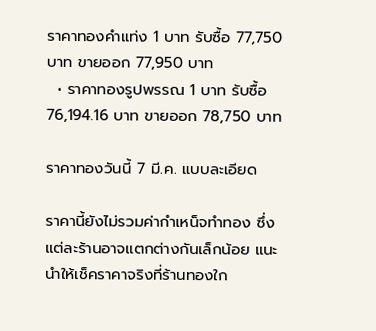ราคาทองคำแท่ง 1 บาท รับซื้อ 77,750 บาท ขายออก 77,950 บาท
  • ราคาทองรูปพรรณ 1 บาท รับซื้อ 76,194.16 บาท ขายออก 78,750 บาท

ราคาทองวันนี้ 7 มี.ค. แบบละเอียด

ราคานี้ยังไม่รวมค่ากำเหน็จทำทอง ซึ่งแต่ละร้านอาจแตกต่างกันเล็กน้อย แนะนำให้เช็คราคาจริงที่ร้านทองใก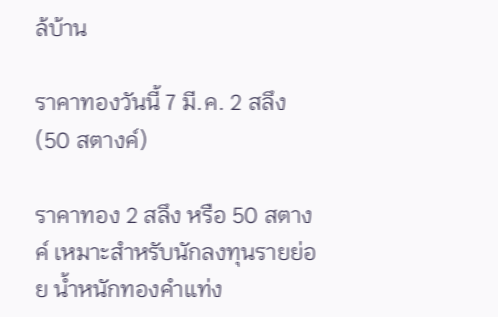ล้บ้าน

ราคาทองวันนี้ 7 มี.ค. 2 สลึง (50 สตางค์)

ราคาทอง 2 สลึง หรือ 50 สตางค์ เหมาะสำหรับนักลงทุนรายย่อย น้ำหนักทองคำแท่ง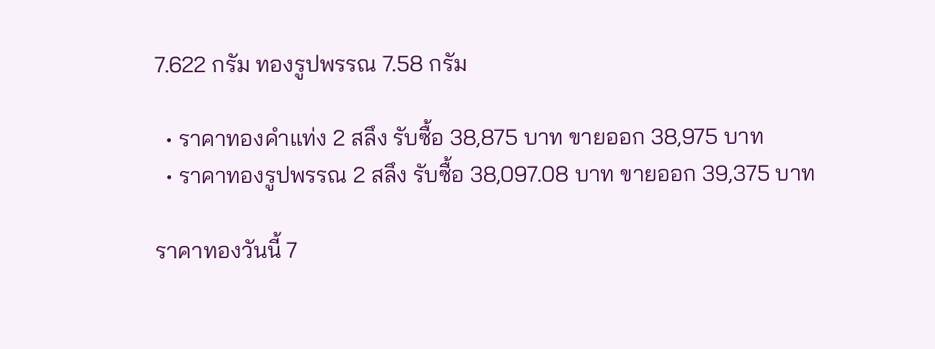7.622 กรัม ทองรูปพรรณ 7.58 กรัม

  • ราคาทองคำแท่ง 2 สลึง รับซื้อ 38,875 บาท ขายออก 38,975 บาท
  • ราคาทองรูปพรรณ 2 สลึง รับซื้อ 38,097.08 บาท ขายออก 39,375 บาท

ราคาทองวันนี้ 7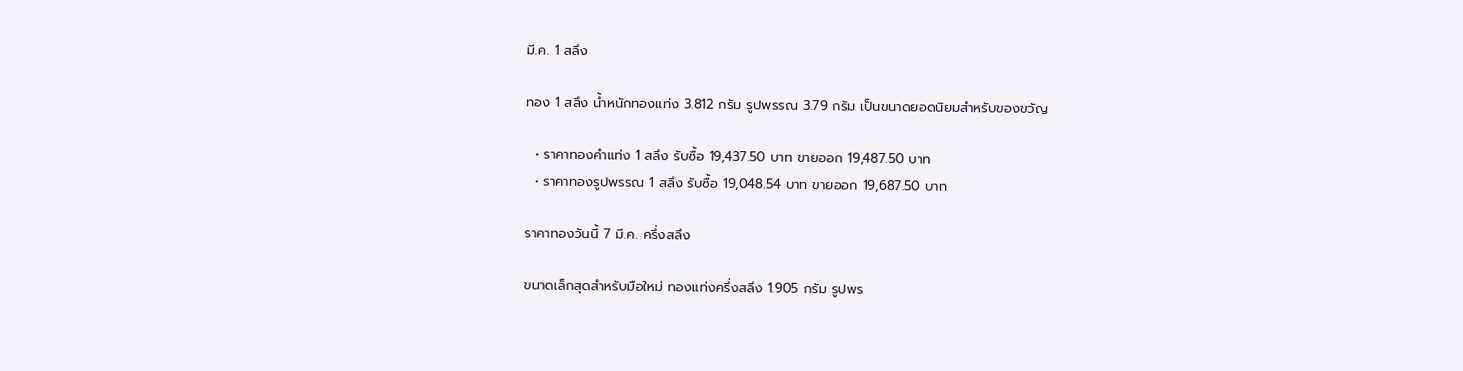มี.ค. 1 สลึง

ทอง 1 สลึง น้ำหนักทองแท่ง 3.812 กรัม รูปพรรณ 3.79 กรัม เป็นขนาดยอดนิยมสำหรับของขวัญ

  • ราคาทองคำแท่ง 1 สลึง รับซื้อ 19,437.50 บาท ขายออก 19,487.50 บาท
  • ราคาทองรูปพรรณ 1 สลึง รับซื้อ 19,048.54 บาท ขายออก 19,687.50 บาท

ราคาทองวันนี้ 7 มี.ค. ครึ่งสลึง

ขนาดเล็กสุดสำหรับมือใหม่ ทองแท่งครึ่งสลึง 1.905 กรัม รูปพร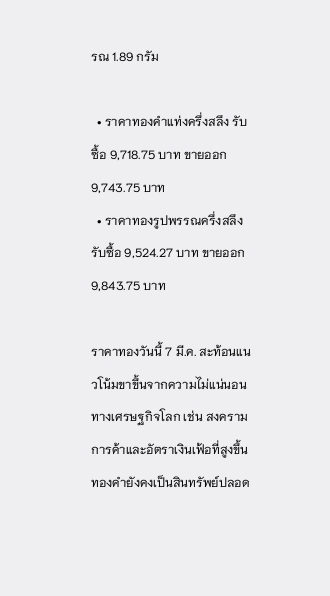รณ 1.89 กรัม

  • ราคาทองคำแท่งครึ่งสลึง รับซื้อ 9,718.75 บาท ขายออก 9,743.75 บาท
  • ราคาทองรูปพรรณครึ่งสลึง รับซื้อ 9,524.27 บาท ขายออก 9,843.75 บาท

ราคาทองวันนี้ 7 มี.ค. สะท้อนแนวโน้มขาขึ้นจากความไม่แน่นอนทางเศรษฐกิจโลก เช่น สงครามการค้าและอัตราเงินเฟ้อที่สูงขึ้น ทองคำยังคงเป็นสินทรัพย์ปลอด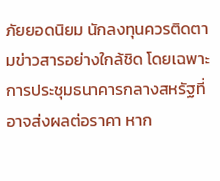ภัยยอดนิยม นักลงทุนควรติดตามข่าวสารอย่างใกล้ชิด โดยเฉพาะการประชุมธนาคารกลางสหรัฐที่อาจส่งผลต่อราคา หาก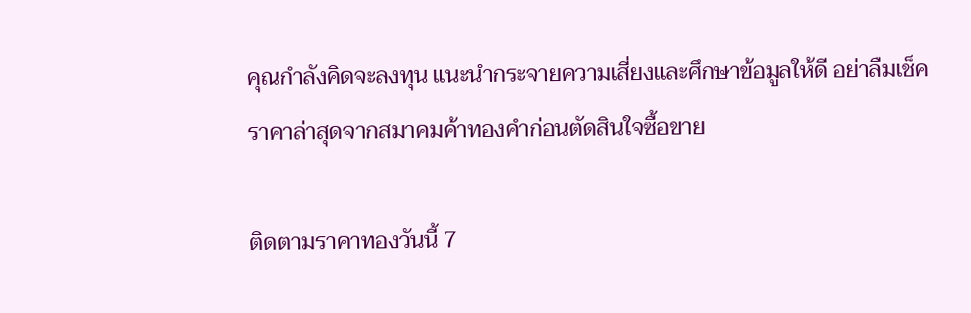คุณกำลังคิดจะลงทุน แนะนำกระจายความเสี่ยงและศึกษาข้อมูลให้ดี อย่าลืมเช็คราคาล่าสุดจากสมาคมค้าทองคำก่อนตัดสินใจซื้อขาย

ติดตามราคาทองวันนี้ 7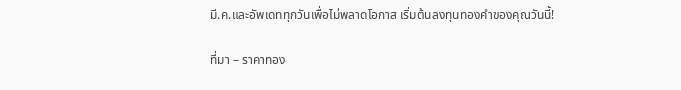มี.ค.และอัพเดททุกวันเพื่อไม่พลาดโอกาส เริ่มต้นลงทุนทองคำของคุณวันนี้!

ที่มา – ราคาทอง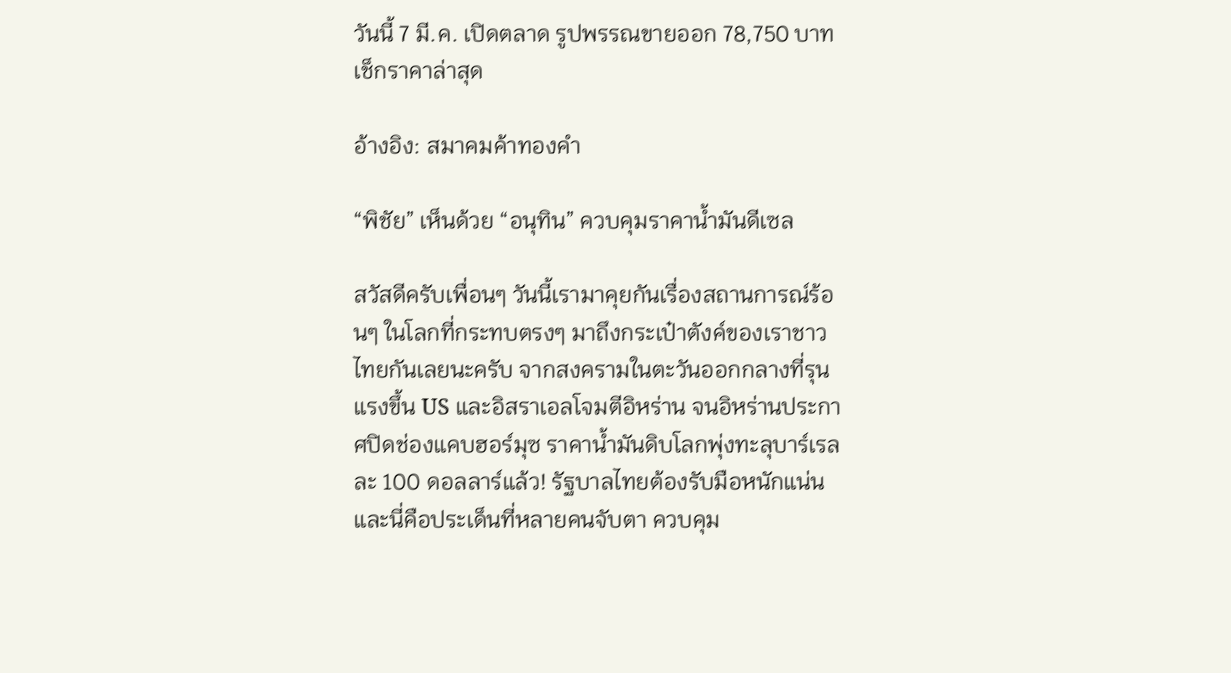วันนี้ 7 มี.ค. เปิดตลาด รูปพรรณขายออก 78,750 บาท เช็กราคาล่าสุด

อ้างอิง: สมาคมค้าทองคำ

“พิชัย” เห็นด้วย “อนุทิน” ควบคุมราคาน้ำมันดีเซล

สวัสดีครับเพื่อนๆ วันนี้เรามาคุยกันเรื่องสถานการณ์ร้อนๆ ในโลกที่กระทบตรงๆ มาถึงกระเป๋าตังค์ของเราชาวไทยกันเลยนะครับ จากสงครามในตะวันออกกลางที่รุนแรงขึ้น US และอิสราเอลโจมตีอิหร่าน จนอิหร่านประกาศปิดช่องแคบฮอร์มุซ ราคาน้ำมันดิบโลกพุ่งทะลุบาร์เรลละ 100 ดอลลาร์แล้ว! รัฐบาลไทยต้องรับมือหนักแน่น และนี่คือประเด็นที่หลายคนจับตา ควบคุม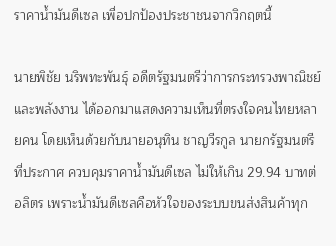ราคาน้ำมันดีเซล เพื่อปกป้องประชาชนจากวิกฤตนี้

นายพิชัย นริพทะพันธุ์ อดีตรัฐมนตรีว่าการกระทรวงพาณิชย์และพลังงาน ได้ออกมาแสดงความเห็นที่ตรงใจคนไทยหลายคน โดยเห็นด้วยกับนายอนุทิน ชาญวีรกูล นายกรัฐมนตรี ที่ประกาศ ควบคุมราคาน้ำมันดีเซล ไม่ให้เกิน 29.94 บาทต่อลิตร เพราะน้ำมันดีเซลคือหัวใจของระบบขนส่งสินค้าทุก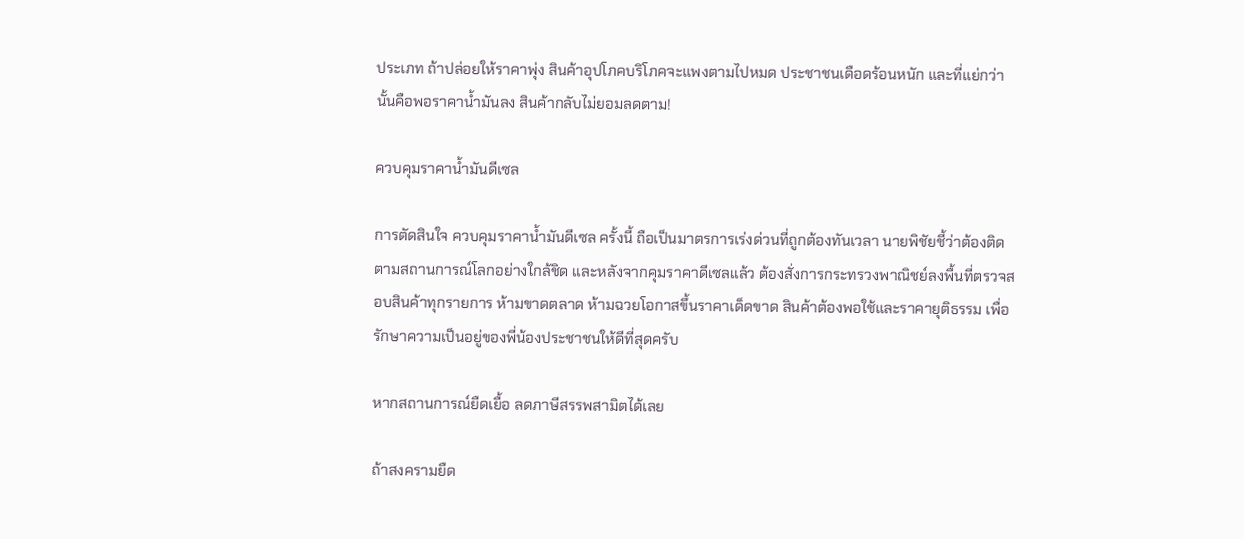ประเภท ถ้าปล่อยให้ราคาพุ่ง สินค้าอุปโภคบริโภคจะแพงตามไปหมด ประชาชนเดือดร้อนหนัก และที่แย่กว่านั้นคือพอราคาน้ำมันลง สินค้ากลับไม่ยอมลดตาม!

ควบคุมราคาน้ำมันดีเซล

การตัดสินใจ ควบคุมราคาน้ำมันดีเซล ครั้งนี้ ถือเป็นมาตรการเร่งด่วนที่ถูกต้องทันเวลา นายพิชัยชี้ว่าต้องติดตามสถานการณ์โลกอย่างใกล้ชิด และหลังจากคุมราคาดีเซลแล้ว ต้องสั่งการกระทรวงพาณิชย์ลงพื้นที่ตรวจสอบสินค้าทุกรายการ ห้ามขาดตลาด ห้ามฉวยโอกาสขึ้นราคาเด็ดขาด สินค้าต้องพอใช้และราคายุติธรรม เพื่อรักษาความเป็นอยู่ของพี่น้องประชาชนให้ดีที่สุดครับ

หากสถานการณ์ยืดเยื้อ ลดภาษีสรรพสามิตได้เลย

ถ้าสงครามยืด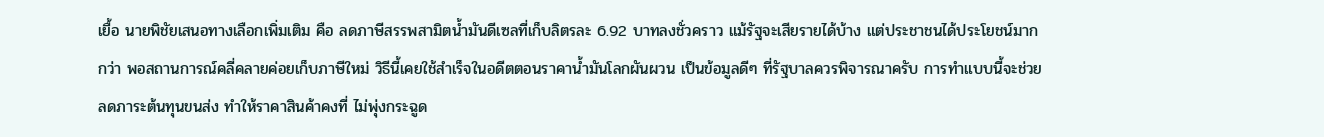เยื้อ นายพิชัยเสนอทางเลือกเพิ่มเติม คือ ลดภาษีสรรพสามิตน้ำมันดีเซลที่เก็บลิตรละ 6.92 บาทลงชั่วคราว แม้รัฐจะเสียรายได้บ้าง แต่ประชาชนได้ประโยชน์มากกว่า พอสถานการณ์คลี่คลายค่อยเก็บภาษีใหม่ วิธีนี้เคยใช้สำเร็จในอดีตตอนราคาน้ำมันโลกผันผวน เป็นข้อมูลดีๆ ที่รัฐบาลควรพิจารณาครับ การทำแบบนี้จะช่วยลดภาระต้นทุนขนส่ง ทำให้ราคาสินค้าคงที่ ไม่พุ่งกระฉูด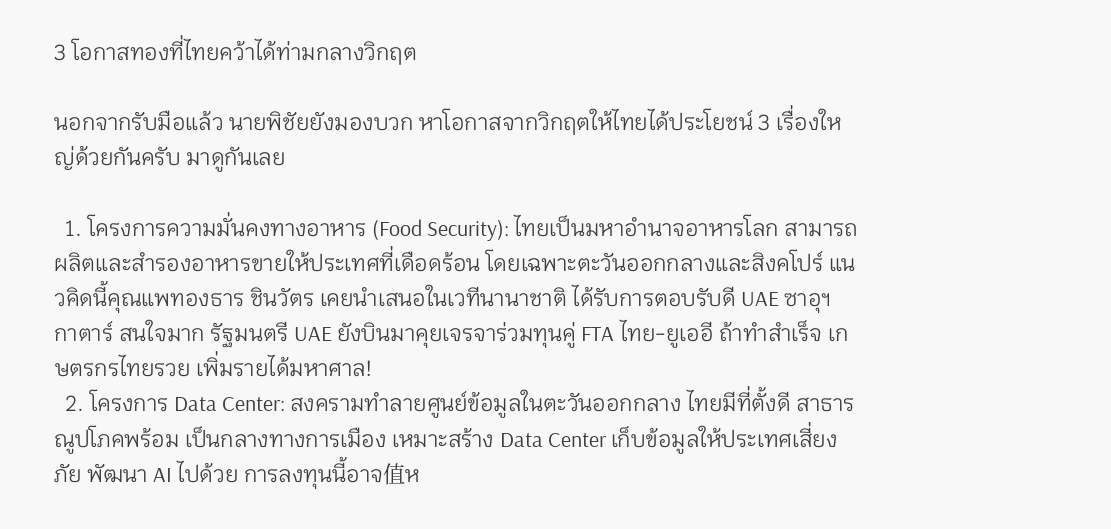3 โอกาสทองที่ไทยคว้าได้ท่ามกลางวิกฤต

นอกจากรับมือแล้ว นายพิชัยยังมองบวก หาโอกาสจากวิกฤตให้ไทยได้ประโยชน์ 3 เรื่องใหญ่ด้วยกันครับ มาดูกันเลย

  1. โครงการความมั่นคงทางอาหาร (Food Security): ไทยเป็นมหาอำนาจอาหารโลก สามารถผลิตและสำรองอาหารขายให้ประเทศที่เดือดร้อน โดยเฉพาะตะวันออกกลางและสิงคโปร์ แนวคิดนี้คุณแพทองธาร ชินวัตร เคยนำเสนอในเวทีนานาชาติ ได้รับการตอบรับดี UAE ซาอุฯ กาตาร์ สนใจมาก รัฐมนตรี UAE ยังบินมาคุยเจรจาร่วมทุนคู่ FTA ไทย-ยูเออี ถ้าทำสำเร็จ เกษตรกรไทยรวย เพิ่มรายได้มหาศาล!
  2. โครงการ Data Center: สงครามทำลายศูนย์ข้อมูลในตะวันออกกลาง ไทยมีที่ตั้งดี สาธารณูปโภคพร้อม เป็นกลางทางการเมือง เหมาะสร้าง Data Center เก็บข้อมูลให้ประเทศเสี่ยงภัย พัฒนา AI ไปด้วย การลงทุนนี้อาจ值ห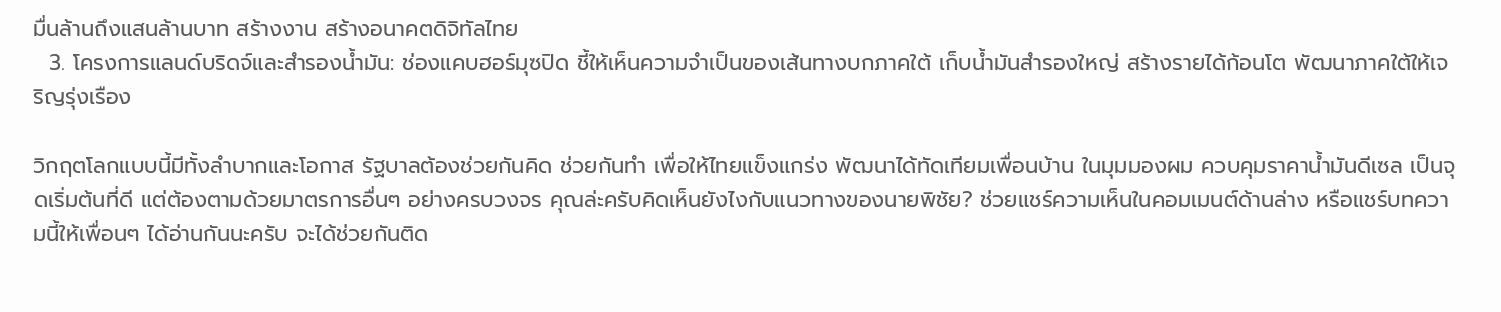มื่นล้านถึงแสนล้านบาท สร้างงาน สร้างอนาคตดิจิทัลไทย
  3. โครงการแลนด์บริดจ์และสำรองน้ำมัน: ช่องแคบฮอร์มุซปิด ชี้ให้เห็นความจำเป็นของเส้นทางบกภาคใต้ เก็บน้ำมันสำรองใหญ่ สร้างรายได้ก้อนโต พัฒนาภาคใต้ให้เจริญรุ่งเรือง

วิกฤตโลกแบบนี้มีทั้งลำบากและโอกาส รัฐบาลต้องช่วยกันคิด ช่วยกันทำ เพื่อให้ไทยแข็งแกร่ง พัฒนาได้ทัดเทียมเพื่อนบ้าน ในมุมมองผม ควบคุมราคาน้ำมันดีเซล เป็นจุดเริ่มต้นที่ดี แต่ต้องตามด้วยมาตรการอื่นๆ อย่างครบวงจร คุณล่ะครับคิดเห็นยังไงกับแนวทางของนายพิชัย? ช่วยแชร์ความเห็นในคอมเมนต์ด้านล่าง หรือแชร์บทความนี้ให้เพื่อนๆ ได้อ่านกันนะครับ จะได้ช่วยกันติด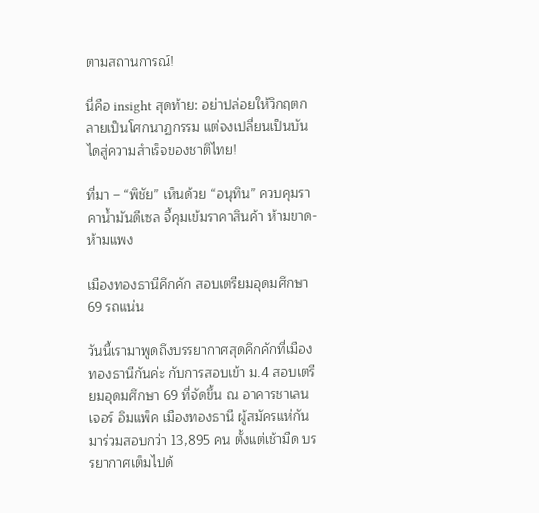ตามสถานการณ์!

นี่คือ insight สุดท้าย: อย่าปล่อยให้วิกฤตกลายเป็นโศกนาฏกรรม แต่จงเปลี่ยนเป็นบันไดสู่ความสำเร็จของชาติไทย!

ที่มา – “พิชัย” เห็นด้วย “อนุทิน” ควบคุมราคาน้ำมันดีเซล จี้คุมเข้มราคาสินค้า ห้ามขาด-ห้ามแพง

เมืองทองธานีคึกคัก สอบเตรียมอุดมศึกษา 69 รถแน่น

วันนี้เรามาพูดถึงบรรยากาศสุดคึกคักที่เมืองทองธานีกันค่ะ กับการสอบเข้า ม.4 สอบเตรียมอุดมศึกษา 69 ที่จัดขึ้น ณ อาคารชาเลนเจอร์ อิมแพ็ค เมืองทองธานี ผู้สมัครแห่กันมาร่วมสอบกว่า 13,895 คน ตั้งแต่เช้ามืด บรรยากาศเต็มไปด้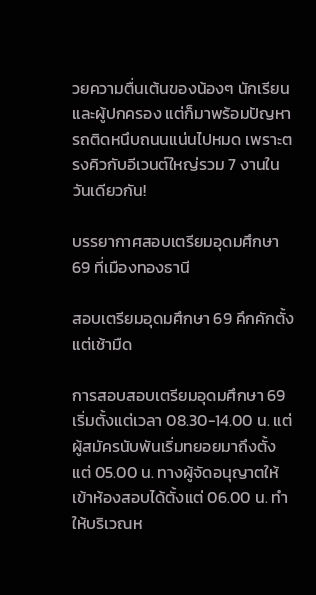วยความตื่นเต้นของน้องๆ นักเรียนและผู้ปกครอง แต่ก็มาพร้อมปัญหารถติดหนึบถนนแน่นไปหมด เพราะตรงคิวกับอีเวนต์ใหญ่รวม 7 งานในวันเดียวกัน!

บรรยากาศสอบเตรียมอุดมศึกษา 69 ที่เมืองทองธานี

สอบเตรียมอุดมศึกษา 69 คึกคักตั้งแต่เช้ามืด

การสอบสอบเตรียมอุดมศึกษา 69เริ่มตั้งแต่เวลา 08.30-14.00 น. แต่ผู้สมัครนับพันเริ่มทยอยมาถึงตั้งแต่ 05.00 น. ทางผู้จัดอนุญาตให้เข้าห้องสอบได้ตั้งแต่ 06.00 น. ทำให้บริเวณห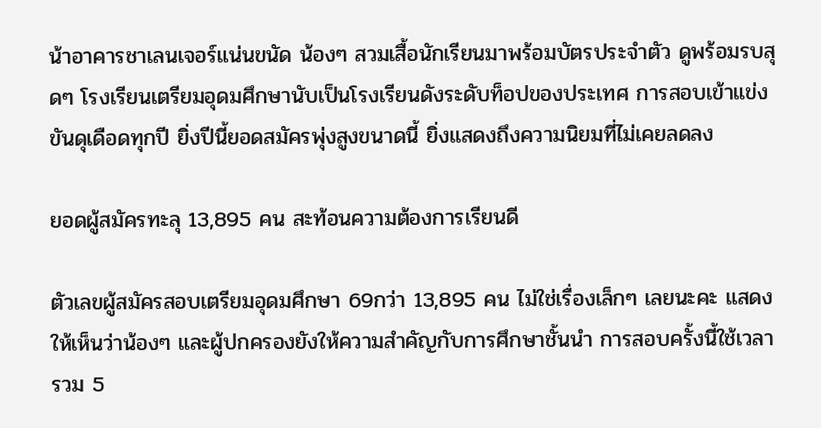น้าอาคารชาเลนเจอร์แน่นขนัด น้องๆ สวมเสื้อนักเรียนมาพร้อมบัตรประจำตัว ดูพร้อมรบสุดๆ โรงเรียนเตรียมอุดมศึกษานับเป็นโรงเรียนดังระดับท็อปของประเทศ การสอบเข้าแข่งขันดุเดือดทุกปี ยิ่งปีนี้ยอดสมัครพุ่งสูงขนาดนี้ ยิ่งแสดงถึงความนิยมที่ไม่เคยลดลง

ยอดผู้สมัครทะลุ 13,895 คน สะท้อนความต้องการเรียนดี

ตัวเลขผู้สมัครสอบเตรียมอุดมศึกษา 69กว่า 13,895 คน ไม่ใช่เรื่องเล็กๆ เลยนะคะ แสดงให้เห็นว่าน้องๆ และผู้ปกครองยังให้ความสำคัญกับการศึกษาชั้นนำ การสอบครั้งนี้ใช้เวลารวม 5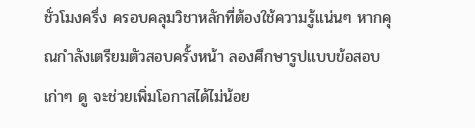ชั่วโมงครึ่ง ครอบคลุมวิชาหลักที่ต้องใช้ความรู้แน่นๆ หากคุณกำลังเตรียมตัวสอบครั้งหน้า ลองศึกษารูปแบบข้อสอบเก่าๆ ดู จะช่วยเพิ่มโอกาสได้ไม่น้อย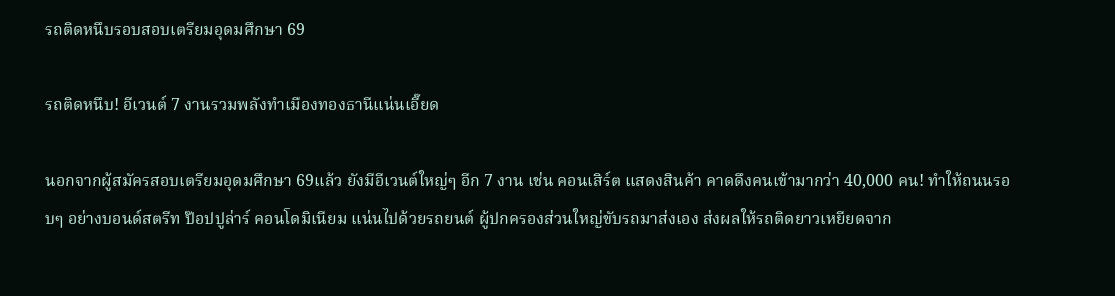รถติดหนึบรอบสอบเตรียมอุดมศึกษา 69

รถติดหนึบ! อีเวนต์ 7 งานรวมพลังทำเมืองทองธานีแน่นเอี๊ยด

นอกจากผู้สมัครสอบเตรียมอุดมศึกษา 69แล้ว ยังมีอีเวนต์ใหญ่ๆ อีก 7 งาน เช่น คอนเสิร์ต แสดงสินค้า คาดดึงคนเข้ามากว่า 40,000 คน! ทำให้ถนนรอบๆ อย่างบอนด์สตรีท ป๊อปปูล่าร์ คอนโดมิเนียม แน่นไปด้วยรถยนต์ ผู้ปกครองส่วนใหญ่ขับรถมาส่งเอง ส่งผลให้รถติดยาวเหยียดจาก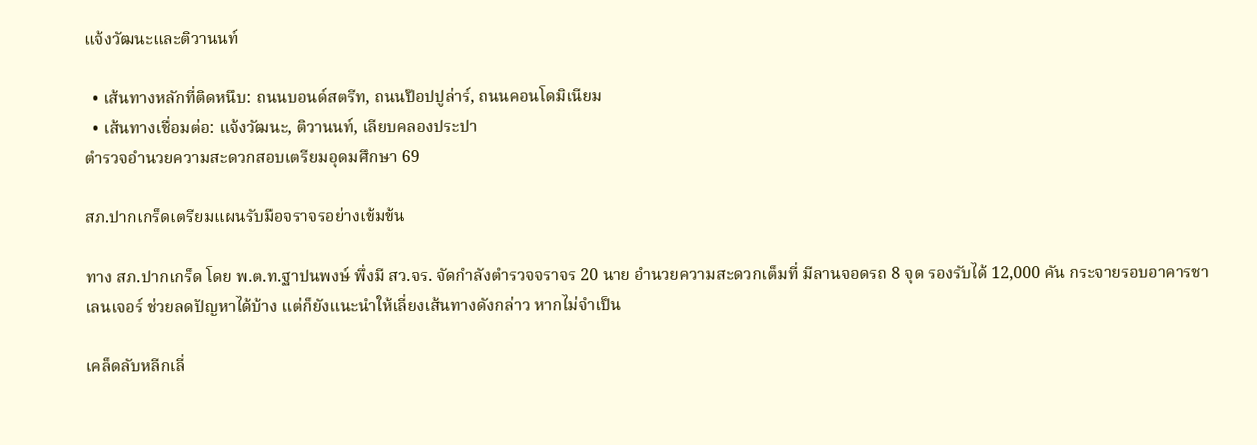แจ้งวัฒนะและติวานนท์

  • เส้นทางหลักที่ติดหนึบ: ถนนบอนด์สตรีท, ถนนป๊อปปูล่าร์, ถนนคอนโดมิเนียม
  • เส้นทางเชื่อมต่อ: แจ้งวัฒนะ, ติวานนท์, เลียบคลองประปา
ตำรวจอำนวยความสะดวกสอบเตรียมอุดมศึกษา 69

สภ.ปากเกร็ดเตรียมแผนรับมือจราจรอย่างเข้มข้น

ทาง สภ.ปากเกร็ด โดย พ.ต.ท.ฐาปนพงษ์ พึ่งมี สว.จร. จัดกำลังตำรวจจราจร 20 นาย อำนวยความสะดวกเต็มที่ มีลานจอดรถ 8 จุด รองรับได้ 12,000 คัน กระจายรอบอาคารชาเลนเจอร์ ช่วยลดปัญหาได้บ้าง แต่ก็ยังแนะนำให้เลี่ยงเส้นทางดังกล่าว หากไม่จำเป็น

เคล็ดลับหลีกเลี่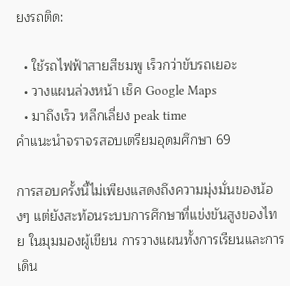ยงรถติด:

  • ใช้รถไฟฟ้าสายสีชมพู เร็วกว่าขับรถเยอะ
  • วางแผนล่วงหน้า เช็ค Google Maps
  • มาถึงเร็ว หลีกเลี่ยง peak time
คำแนะนำจราจรสอบเตรียมอุดมศึกษา 69

การสอบครั้งนี้ไม่เพียงแสดงถึงความมุ่งมั่นของน้องๆ แต่ยังสะท้อนระบบการศึกษาที่แข่งขันสูงของไทย ในมุมมองผู้เขียน การวางแผนทั้งการเรียนและการเดิน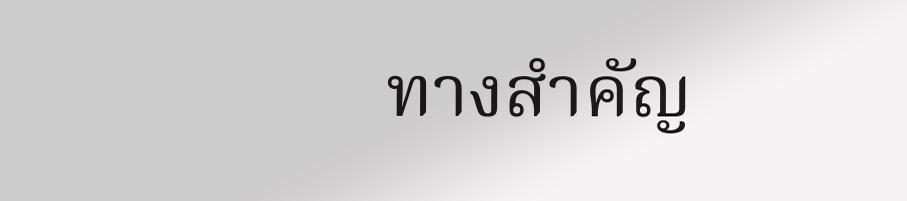ทางสำคัญ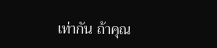เท่ากัน ถ้าคุณ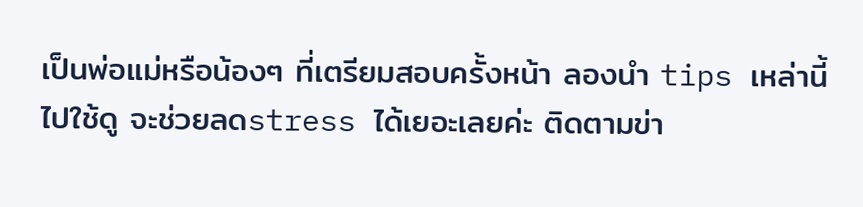เป็นพ่อแม่หรือน้องๆ ที่เตรียมสอบครั้งหน้า ลองนำ tips เหล่านี้ไปใช้ดู จะช่วยลดstress ได้เยอะเลยค่ะ ติดตามข่า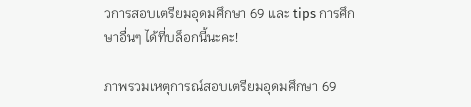วการสอบเตรียมอุดมศึกษา 69 และ tips การศึกษาอื่นๆ ได้ที่บล็อกนี้นะคะ!

ภาพรวมเหตุการณ์สอบเตรียมอุดมศึกษา 69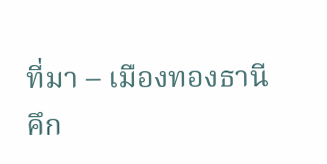ที่มา – เมืองทองธานีคึก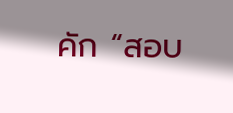คัก “สอบ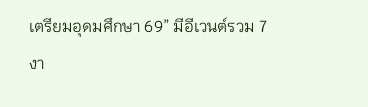เตรียมอุดมศึกษา 69” มีอีเวนต์รวม 7 งา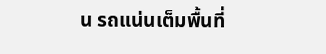น รถแน่นเต็มพื้นที่